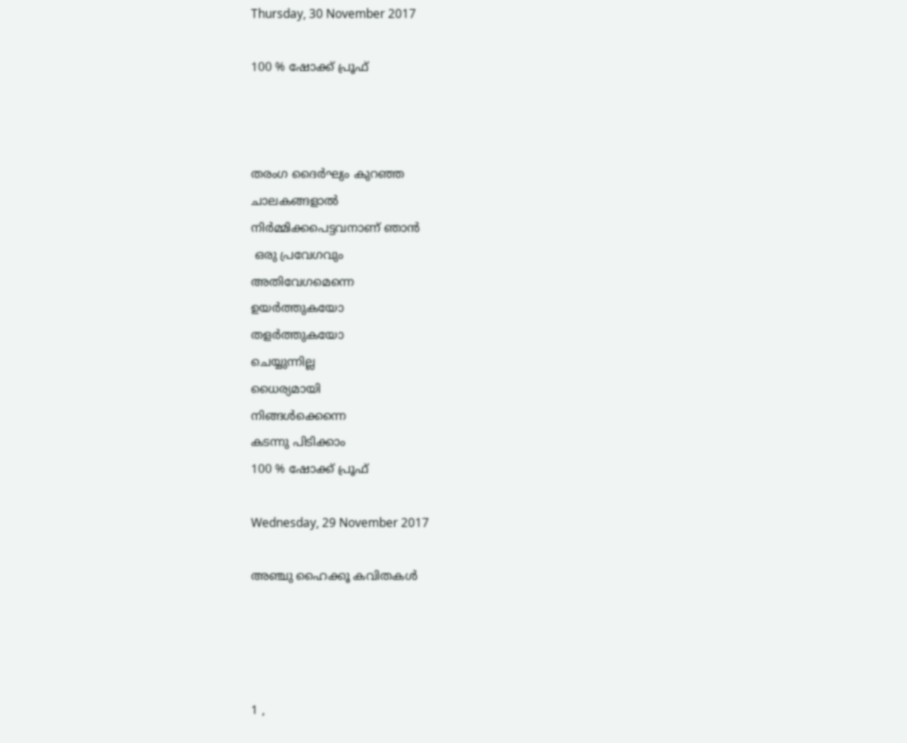Thursday, 30 November 2017

100 % ഷോക്ക് പ്രൂഫ്



തരംഗ ദൈർഘ്യം കുറഞ്ഞ
ചാലകങ്ങളാൽ
നിർമ്മിക്കപെട്ടവനാണ് ഞാൻ
 ഒരു പ്രവേഗവും
അതിവേഗമെന്നെ
ഉയർത്തുകയോ
തളർത്തുകയോ
ചെയ്യുന്നില്ല
ധൈര്യമായി
നിങ്ങൾക്കെന്നെ
കടന്നു പിടിക്കാം
100 % ഷോക്ക് പ്രൂഫ്

Wednesday, 29 November 2017

അഞ്ചു ഹൈക്കൂ കവിതകൾ




1 ,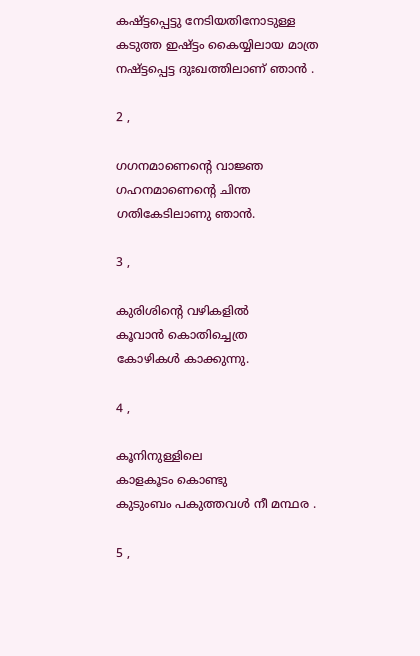കഷ്ട്ടപ്പെട്ടു നേടിയതിനോടുള്ള
കടുത്ത ഇഷ്ട്ടം കൈയ്യിലായ മാത്ര
നഷ്ട്ടപ്പെട്ട ദുഃഖത്തിലാണ് ഞാൻ .

2 ,

ഗഗനമാണെന്റെ വാജ്ഞ
ഗഹനമാണെന്റെ ചിന്ത
ഗതികേടിലാണു ഞാൻ.

3 ,

കുരിശിന്റെ വഴികളിൽ
കൂവാൻ കൊതിച്ചെത്ര
കോഴികൾ കാക്കുന്നു.

4 ,

കൂനിനുള്ളിലെ
കാളകൂടം കൊണ്ടു
കുടുംബം പകുത്തവൾ നീ മന്ഥര .

5 ,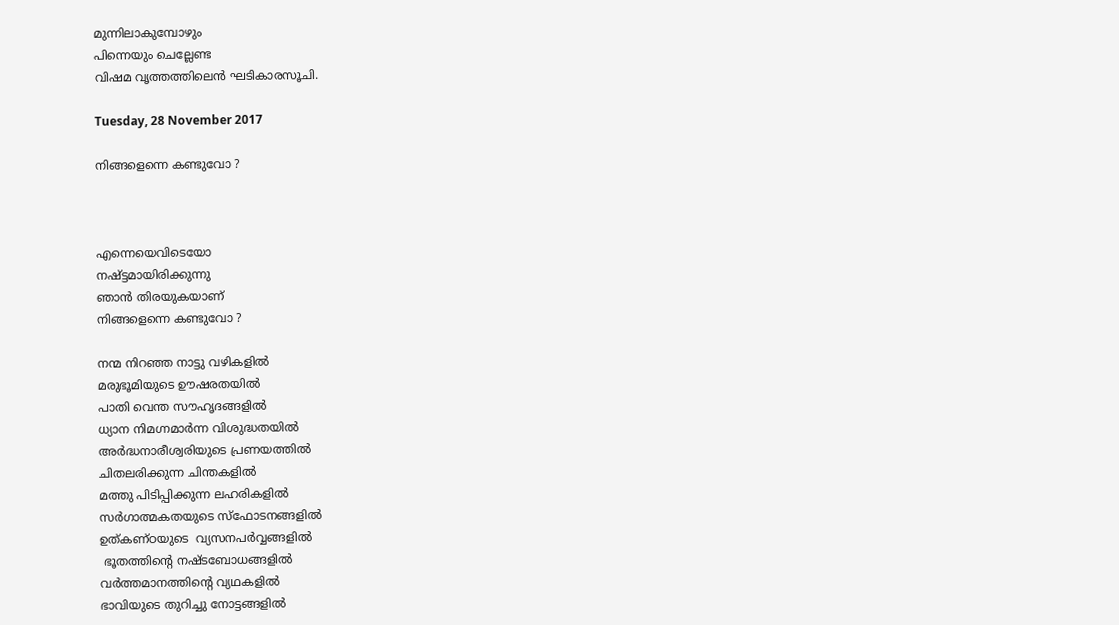മുന്നിലാകുമ്പോഴും
പിന്നെയും ചെല്ലേണ്ട
വിഷമ വൃത്തത്തിലെൻ ഘടികാരസൂചി.

Tuesday, 28 November 2017

നിങ്ങളെന്നെ കണ്ടുവോ ?



എന്നെയെവിടെയോ
നഷ്ട്ടമായിരിക്കുന്നു
ഞാൻ തിരയുകയാണ്
നിങ്ങളെന്നെ കണ്ടുവോ ?

നന്മ നിറഞ്ഞ നാട്ടു വഴികളിൽ
മരുഭൂമിയുടെ ഊഷരതയിൽ
പാതി വെന്ത സൗഹൃദങ്ങളിൽ
ധ്യാന നിമഗ്നമാർന്ന വിശുദ്ധതയിൽ
അർദ്ധനാരീശ്വരിയുടെ പ്രണയത്തിൽ
ചിതലരിക്കുന്ന ചിന്തകളിൽ
മത്തു പിടിപ്പിക്കുന്ന ലഹരികളിൽ
സർഗാത്മകതയുടെ സ്‌ഫോടനങ്ങളിൽ
ഉത്കണ്ഠയുടെ  വ്യസനപർവ്വങ്ങളിൽ
 ഭൂതത്തിന്റെ നഷ്ടബോധങ്ങളിൽ
വർത്തമാനത്തിന്റെ വ്യഥകളിൽ
ഭാവിയുടെ തുറിച്ചു നോട്ടങ്ങളിൽ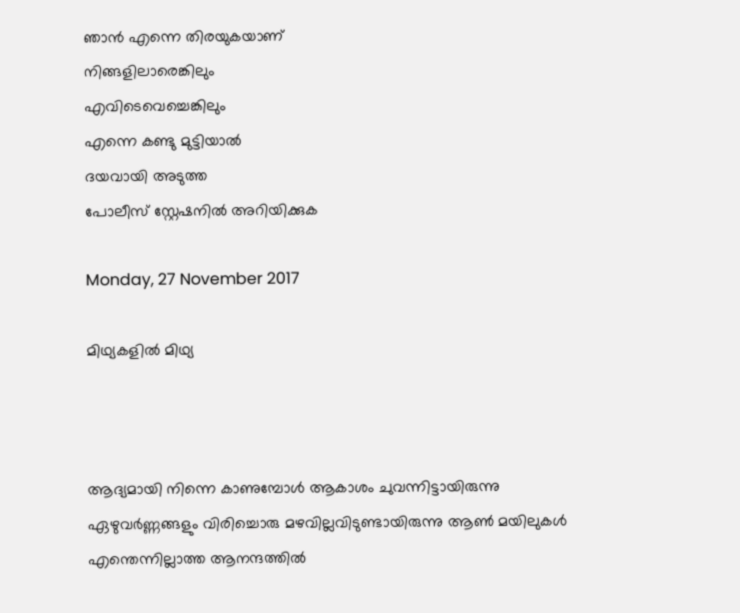ഞാൻ എന്നെ തിരയുകയാണ്
നിങ്ങളിലാരെങ്കിലും
എവിടെവെച്ചെങ്കിലും
എന്നെ കണ്ടു മുട്ടിയാൽ
ദയവായി അടുത്ത
പോലീസ് സ്റ്റേഷനിൽ അറിയിക്കുക

Monday, 27 November 2017

മിഥ്യകളിൽ മിഥ്യ



ആദ്യമായി നിന്നെ കാണുമ്പോൾ ആകാശം ചുവന്നിട്ടായിരുന്നു ഏഴുവർണ്ണങ്ങളും വിരിച്ചൊരു മഴവില്ലവിടുണ്ടായിരുന്നു ആൺ മയിലുകൾ എന്തെന്നില്ലാത്ത ആനന്ദത്തിൽ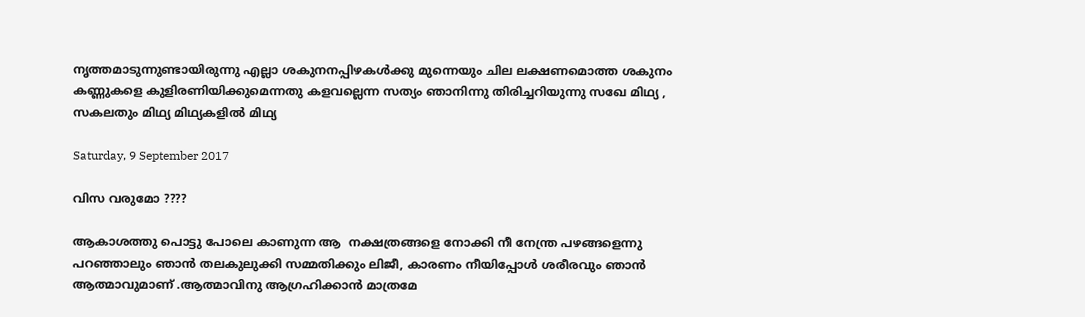നൃത്തമാടുന്നുണ്ടായിരുന്നു എല്ലാ ശകുനനപ്പിഴകൾക്കു മുന്നെയും ചില ലക്ഷണമൊത്ത ശകുനം കണ്ണുകളെ കുളിരണിയിക്കുമെന്നതു കളവല്ലെന്ന സത്യം ഞാനിന്നു തിരിച്ചറിയുന്നു സഖേ മിഥ്യ , സകലതും മിഥ്യ മിഥ്യകളിൽ മിഥ്യ

Saturday, 9 September 2017

വിസ വരുമോ ????

ആകാശത്തു പൊട്ടു പോലെ കാണുന്ന ആ  നക്ഷത്രങ്ങളെ നോക്കി നീ നേന്ത്ര പഴങ്ങളെന്നു പറഞ്ഞാലും ഞാൻ തലകുലുക്കി സമ്മതിക്കും ലിജീ, കാരണം നീയിപ്പോൾ ശരീരവും ഞാൻ ആത്മാവുമാണ് .ആത്മാവിനു ആഗ്രഹിക്കാൻ മാത്രമേ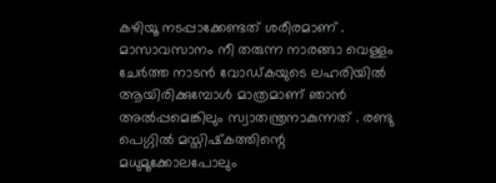കഴിയൂ നടപ്പാക്കേണ്ടത് ശരീരമാണ് . മാസാവസാനം നീ തരുന്ന നാരങ്ങാ വെള്ളം ചേർത്ത നാടൻ വോഡ്കയുടെ ലഹരിയിൽ ആയിരിക്കുമ്പോൾ മാത്രമാണ് ഞാൻ അൽപ്പമെങ്കിലും സ്വാതന്ത്രനാകുന്നത് . രണ്ടു പെഗ്ഗിൽ മസ്തിഷ്‌കത്തിന്റെ മധുമൂക്കോലപോലും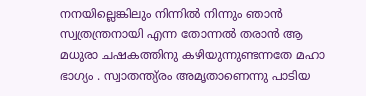നനയില്ലെങ്കിലും നിന്നിൽ നിന്നും ഞാൻ സ്വത്രന്ത്രനായി എന്ന തോന്നൽ തരാൻ ആ മധുരാ ചഷകത്തിനു കഴിയുന്നുണ്ടന്നതേ മഹാ ഭാഗ്യം . സ്വാതന്ത്യ്രം അമൃതാണെന്നു പാടിയ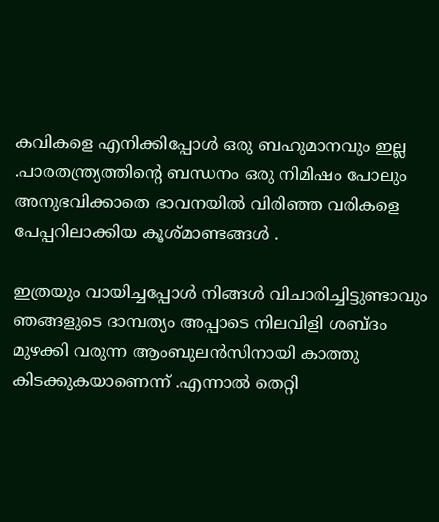കവികളെ എനിക്കിപ്പോൾ ഒരു ബഹുമാനവും ഇല്ല .പാരതന്ത്ര്യത്തിന്റെ ബന്ധനം ഒരു നിമിഷം പോലും അനുഭവിക്കാതെ ഭാവനയിൽ വിരിഞ്ഞ വരികളെ പേപ്പറിലാക്കിയ കൂശ്മാണ്ടങ്ങൾ .

ഇത്രയും വായിച്ചപ്പോൾ നിങ്ങൾ വിചാരിച്ചിട്ടുണ്ടാവും ഞങ്ങളുടെ ദാമ്പത്യം അപ്പാടെ നിലവിളി ശബ്ദം മുഴക്കി വരുന്ന ആംബുലൻസിനായി കാത്തു കിടക്കുകയാണെന്ന് .എന്നാൽ തെറ്റി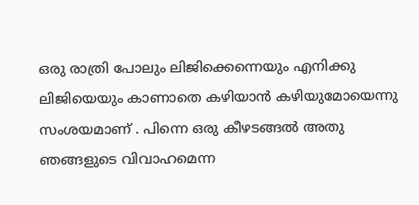ഒരു രാത്രി പോലും ലിജിക്കെന്നെയും എനിക്കു ലിജിയെയും കാണാതെ കഴിയാൻ കഴിയുമോയെന്നു സംശയമാണ് . പിന്നെ ഒരു കീഴടങ്ങൽ അതു ഞങ്ങളുടെ വിവാഹമെന്ന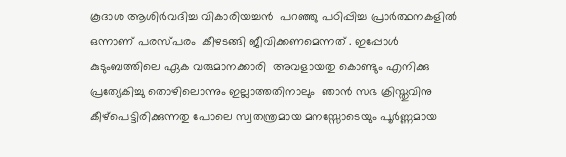കൂദാശ ആശിർവദിച്ച വികാരിയച്ചൻ  പറഞ്ഞു പഠിപ്പിച്ച പ്രാർത്ഥനകളിൽ ഒന്നാണ് പരസ്പരം  കീഴടങ്ങി ജീവിക്കണമെന്നത് . ഇപ്പോൾ കുടുംബത്തിലെ ഏക വരുമാനക്കാരി  അവളായതു കൊണ്ടും എനിക്കു പ്രത്യേകിച്ചു തൊഴിലൊന്നും ഇല്ലാത്തതിനാലും  ഞാൻ സഭ ക്രിസ്തുവിനു കീഴ്പെട്ടിരിക്കുന്നതു പോലെ സ്വതന്ത്രമായ മനസ്സോടെയും പൂർണ്ണമായ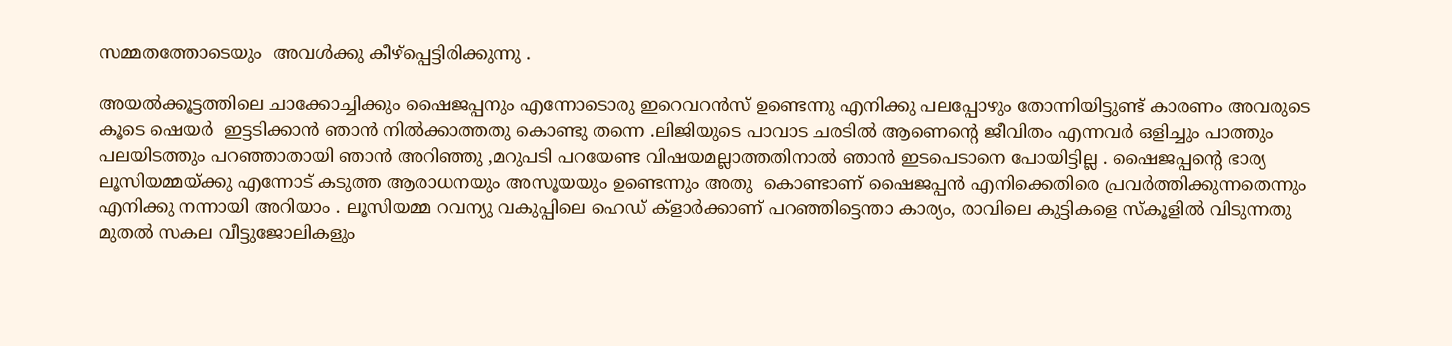സമ്മതത്തോടെയും  അവൾക്കു കീഴ്പ്പെട്ടിരിക്കുന്നു .

അയൽക്കൂട്ടത്തിലെ ചാക്കോച്ചിക്കും ഷൈജപ്പനും എന്നോടൊരു ഇറെവറൻസ് ഉണ്ടെന്നു എനിക്കു പലപ്പോഴും തോന്നിയിട്ടുണ്ട് കാരണം അവരുടെ കൂടെ ഷെയർ  ഇട്ടടിക്കാൻ ഞാൻ നിൽക്കാത്തതു കൊണ്ടു തന്നെ .ലിജിയുടെ പാവാട ചരടിൽ ആണെന്റെ ജീവിതം എന്നവർ ഒളിച്ചും പാത്തും പലയിടത്തും പറഞ്ഞാതായി ഞാൻ അറിഞ്ഞു ,മറുപടി പറയേണ്ട വിഷയമല്ലാത്തതിനാൽ ഞാൻ ഇടപെടാനെ പോയിട്ടില്ല . ഷൈജപ്പന്റെ ഭാര്യ ലൂസിയമ്മയ്ക്കു എന്നോട് കടുത്ത ആരാധനയും അസൂയയും ഉണ്ടെന്നും അതു  കൊണ്ടാണ് ഷൈജപ്പൻ എനിക്കെതിരെ പ്രവർത്തിക്കുന്നതെന്നും എനിക്കു നന്നായി അറിയാം . ലൂസിയമ്മ റവന്യു വകുപ്പിലെ ഹെഡ് ക്ളാർക്കാണ് പറഞ്ഞിട്ടെന്താ കാര്യം, രാവിലെ കുട്ടികളെ സ്കൂളിൽ വിടുന്നതു മുതൽ സകല വീട്ടുജോലികളും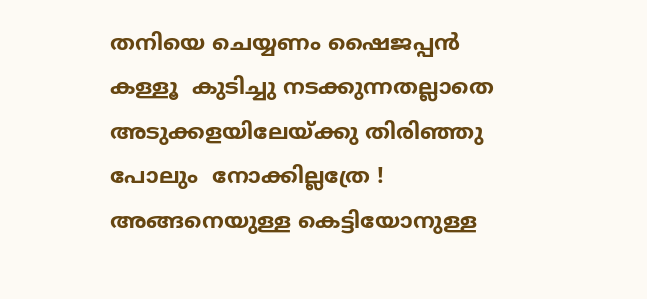തനിയെ ചെയ്യണം ഷൈജപ്പൻ കള്ളൂ  കുടിച്ചു നടക്കുന്നതല്ലാതെ അടുക്കളയിലേയ്ക്കു തിരിഞ്ഞു പോലും  നോക്കില്ലത്രേ ! അങ്ങനെയുള്ള കെട്ടിയോനുള്ള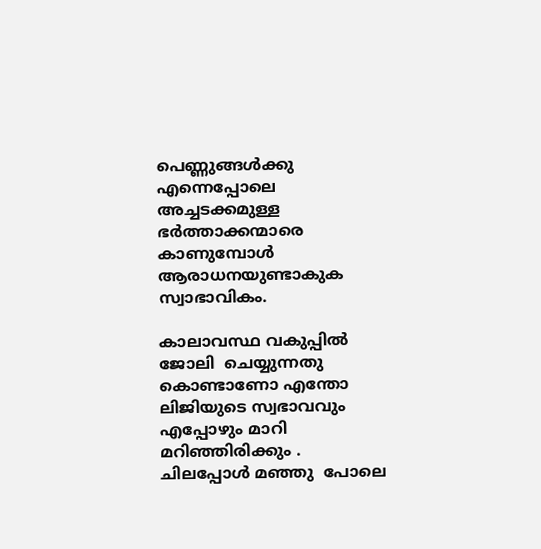പെണ്ണുങ്ങൾക്കു എന്നെപ്പോലെ അച്ചടക്കമുള്ള ഭർത്താക്കന്മാരെ കാണുമ്പോൾ  ആരാധനയുണ്ടാകുക സ്വാഭാവികം.

കാലാവസ്ഥ വകുപ്പിൽ  ജോലി  ചെയ്യുന്നതു കൊണ്ടാണോ എന്തോ ലിജിയുടെ സ്വഭാവവും എപ്പോഴും മാറി മറിഞ്ഞിരിക്കും . ചിലപ്പോൾ മഞ്ഞു  പോലെ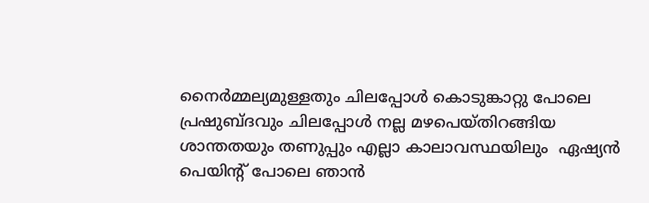നൈർമ്മല്യമുള്ളതും ചിലപ്പോൾ കൊടുങ്കാറ്റു പോലെ പ്രഷുബ്ദവും ചിലപ്പോൾ നല്ല മഴപെയ്തിറങ്ങിയ ശാന്തതയും തണുപ്പും എല്ലാ കാലാവസ്ഥയിലും  ഏഷ്യൻ പെയിന്റ് പോലെ ഞാൻ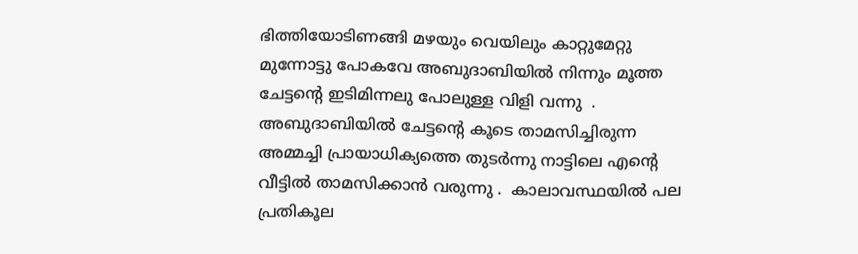ഭിത്തിയോടിണങ്ങി മഴയും വെയിലും കാറ്റുമേറ്റു മുന്നോട്ടു പോകവേ അബുദാബിയിൽ നിന്നും മൂത്ത ചേട്ടന്റെ ഇടിമിന്നലു പോലുള്ള വിളി വന്നു  . അബുദാബിയിൽ ചേട്ടന്റെ കൂടെ താമസിച്ചിരുന്ന അമ്മച്ചി പ്രായാധിക്യത്തെ തുടർന്നു നാട്ടിലെ എന്റെ വീട്ടിൽ താമസിക്കാൻ വരുന്നു .  കാലാവസ്ഥയിൽ പല പ്രതികൂല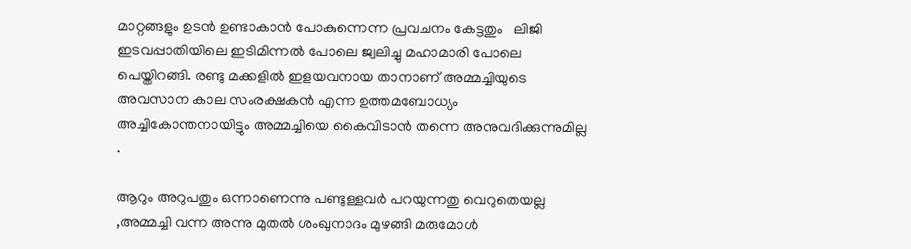മാറ്റങ്ങളും ഉടൻ ഉണ്ടാകാൻ പോകുന്നെന്ന പ്രവചനം കേട്ടതും   ലിജി ഇടവപ്പാതിയിലെ ഇടിമിന്നൽ പോലെ ജ്വലിച്ചു മഹാമാരി പോലെ  പെയ്തിറങ്ങി. രണ്ടു മക്കളിൽ ഇളയവനായ താനാണ് അമ്മച്ചിയുടെ അവസാന കാല സംരക്ഷകൻ എന്ന ഉത്തമബോധ്യം അച്ചികോന്തനായിട്ടും അമ്മച്ചിയെ കൈവിടാൻ തന്നെ അനുവദിക്കുന്നുമില്ല .

ആറും അറുപതും ഒന്നാണെന്നു പണ്ടുള്ളവർ പറയുന്നതു വെറുതെയല്ല ,അമ്മച്ചി വന്ന അന്നു മുതൽ ശംഖുനാദം മുഴങ്ങി മരുമോൾ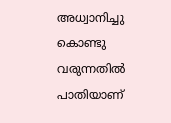അധ്വാനിച്ചു കൊണ്ടു  വരുന്നതിൽ പാതിയാണ്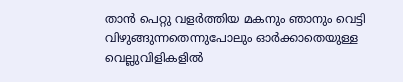താൻ പെറ്റു വളർത്തിയ മകനും ഞാനും വെട്ടി വിഴുങ്ങുന്നതെന്നുപോലും ഓർക്കാതെയുള്ള വെല്ലുവിളികളിൽ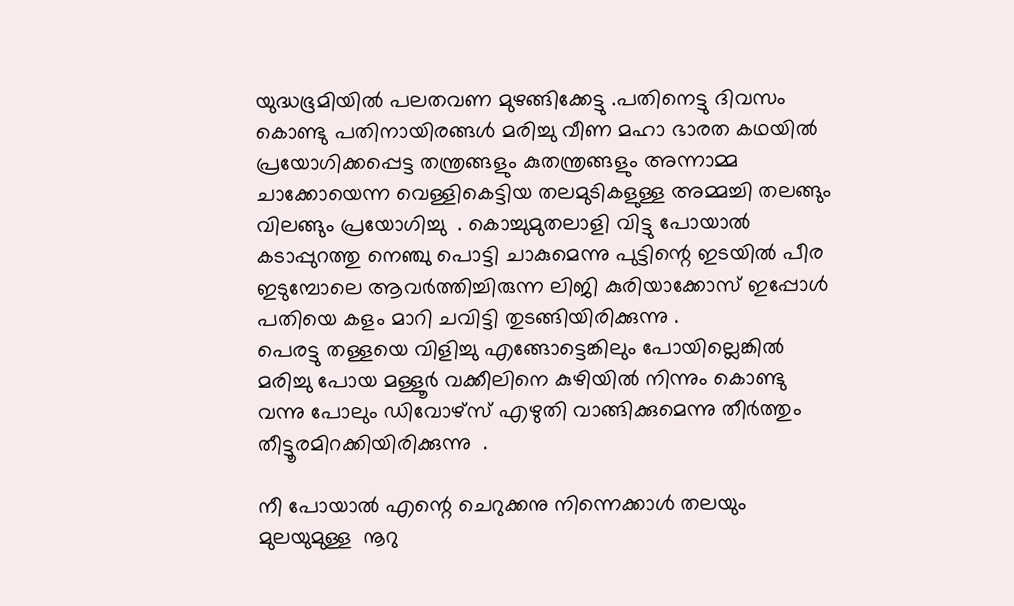യുദ്ധഭൂമിയിൽ പലതവണ മുഴങ്ങിക്കേട്ടു .പതിനെട്ടു ദിവസം കൊണ്ടു പതിനായിരങ്ങൾ മരിച്ചു വീണ മഹാ ഭാരത കഥയിൽ പ്രയോഗിക്കപ്പെട്ട തന്ത്രങ്ങളും കുതന്ത്രങ്ങളും അന്നാമ്മ ചാക്കോയെന്ന വെള്ളികെട്ടിയ തലമുടികളുള്ള അമ്മച്ചി തലങ്ങും വിലങ്ങും പ്രയോഗിച്ചു  . കൊച്ചുമുതലാളി വിട്ടു പോയാൽ കടാപ്പുറത്തു നെഞ്ചു പൊട്ടി ചാകുമെന്നു പുട്ടിന്റെ ഇടയിൽ പീര ഇടുമ്പോലെ ആവർത്തിച്ചിരുന്ന ലിജി കുരിയാക്കോസ് ഇപ്പോൾ പതിയെ കളം മാറി ചവിട്ടി തുടങ്ങിയിരിക്കുന്നു .
പെരട്ടു തള്ളയെ വിളിച്ചു എങ്ങോട്ടെങ്കിലും പോയില്ലെങ്കിൽ മരിച്ചു പോയ മള്ളൂർ വക്കീലിനെ കുഴിയിൽ നിന്നും കൊണ്ടു  വന്നു പോലും ഡിവോഴ്സ് എഴുതി വാങ്ങിക്കുമെന്നു തീർത്തും തീട്ടൂരമിറക്കിയിരിക്കുന്നു  .

നീ പോയാൽ എന്റെ ചെറുക്കനു നിന്നെക്കാൾ തലയും മുലയുമുള്ള  നൂറു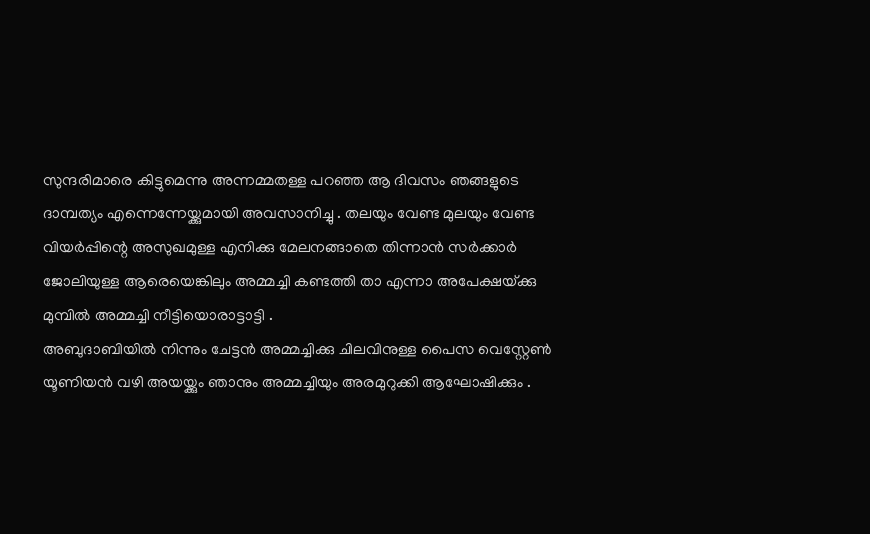സുന്ദരിമാരെ കിട്ടുമെന്നു അന്നമ്മതള്ള പറഞ്ഞ ആ ദിവസം ഞങ്ങളുടെ ദാമ്പത്യം എന്നെന്നേയ്ക്കുമായി അവസാനിച്ചു . തലയും വേണ്ട മുലയും വേണ്ട  വിയർപ്പിന്റെ അസുഖമുള്ള എനിക്കു മേലനങ്ങാതെ തിന്നാൻ സർക്കാർ ജോലിയുള്ള ആരെയെങ്കിലും അമ്മച്ചി കണ്ടത്തി താ എന്നാ അപേക്ഷയ്‌ക്കു മുമ്പിൽ അമ്മച്ചി നീട്ടിയൊരാട്ടാട്ടി .
അബുദാബിയിൽ നിന്നും ചേട്ടൻ അമ്മച്ചിക്കു ചിലവിനുള്ള പൈസ വെസ്റ്റേൺ യൂണിയൻ വഴി അയയ്ക്കും ഞാനും അമ്മച്ചിയും അരമുറുക്കി ആഘോഷിക്കും .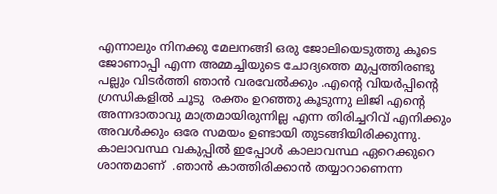എന്നാലും നിനക്കു മേലനങ്ങി ഒരു ജോലിയെടുത്തു കൂടെ ജോണാപ്പി എന്ന അമ്മച്ചിയുടെ ചോദ്യത്തെ മുപ്പത്തിരണ്ടു പല്ലും വിടർത്തി ഞാൻ വരവേൽക്കും .എന്റെ വിയർപ്പിന്റെ ഗ്രന്ധികളിൽ ചൂടു  രക്തം ഉറഞ്ഞു കൂടുന്നു ലിജി എന്റെ അന്നദാതാവു മാത്രമായിരുന്നില്ല എന്ന തിരിച്ചറിവ് എനിക്കും അവൾക്കും ഒരേ സമയം ഉണ്ടായി തുടങ്ങിയിരിക്കുന്നു.   കാലാവസ്ഥ വകുപ്പിൽ ഇപ്പോൾ കാലാവസ്ഥ ഏറെക്കുറെ ശാന്തമാണ്  .ഞാൻ കാത്തിരിക്കാൻ തയ്യാറാണെന്ന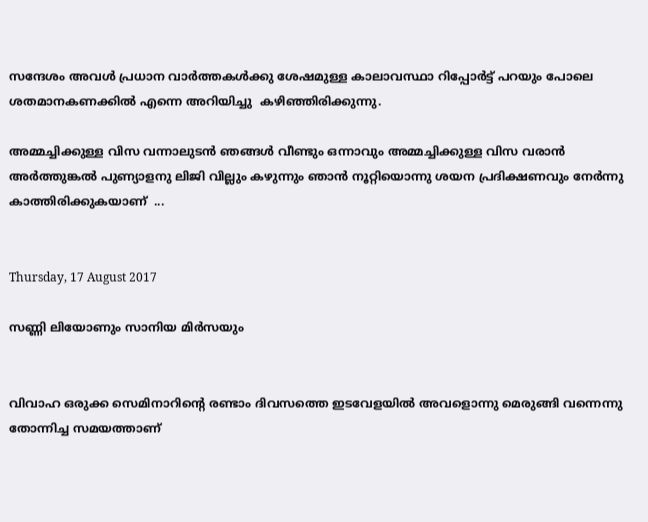സന്ദേശം അവൾ പ്രധാന വാർത്തകൾക്കു ശേഷമുള്ള കാലാവസ്ഥാ റിപ്പോർട്ട് പറയും പോലെ ശതമാനകണക്കിൽ എന്നെ അറിയിച്ചു  കഴിഞ്ഞിരിക്കുന്നു.

അമ്മച്ചിക്കുള്ള വിസ വന്നാലുടൻ ഞങ്ങൾ വീണ്ടും ഒന്നാവും അമ്മച്ചിക്കുള്ള വിസ വരാൻ അർത്തുങ്കൽ പുണ്യാളനു ലിജി വില്ലും കഴുന്നും ഞാൻ നൂറ്റിയൊന്നു ശയന പ്രദിക്ഷണവും നേർന്നു കാത്തിരിക്കുകയാണ്  ...


Thursday, 17 August 2017

സണ്ണി ലിയോണും സാനിയ മിർസയും


വിവാഹ ഒരുക്ക സെമിനാറിന്റെ രണ്ടാം ദിവസത്തെ ഇടവേളയിൽ അവളൊന്നു മെരുങ്ങി വന്നെന്നു തോന്നിച്ച സമയത്താണ്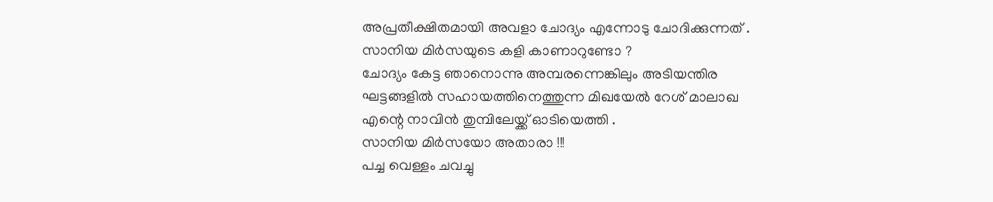അപ്രതീക്ഷിതമായി അവളാ ചോദ്യം എന്നോടു ചോദിക്കുന്നത് .
സാനിയ മിർസയുടെ കളി കാണാറുണ്ടോ ?
ചോദ്യം കേട്ട ഞാനൊന്നു അമ്പരന്നെങ്കിലും അടിയന്തിര ഘട്ടങ്ങളിൽ സഹായത്തിനെത്തുന്ന മിഖയേൽ റേശ് മാലാഖ എന്റെ നാവിൻ തുമ്പിലേയ്ക്ക് ഓടിയെത്തി .
സാനിയ മിർസയോ അതാരാ !!!
പച്ച വെള്ളം ചവച്ചു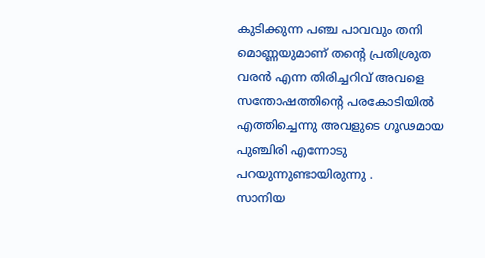കുടിക്കുന്ന പഞ്ച പാവവും തനി മൊണ്ണയുമാണ് തന്റെ പ്രതിശ്രുത വരൻ എന്ന തിരിച്ചറിവ് അവളെ സന്തോഷത്തിന്റെ പരകോടിയിൽ എത്തിച്ചെന്നു അവളുടെ ഗൂഢമായ പുഞ്ചിരി എന്നോടു പറയുന്നുണ്ടായിരുന്നു .
സാനിയ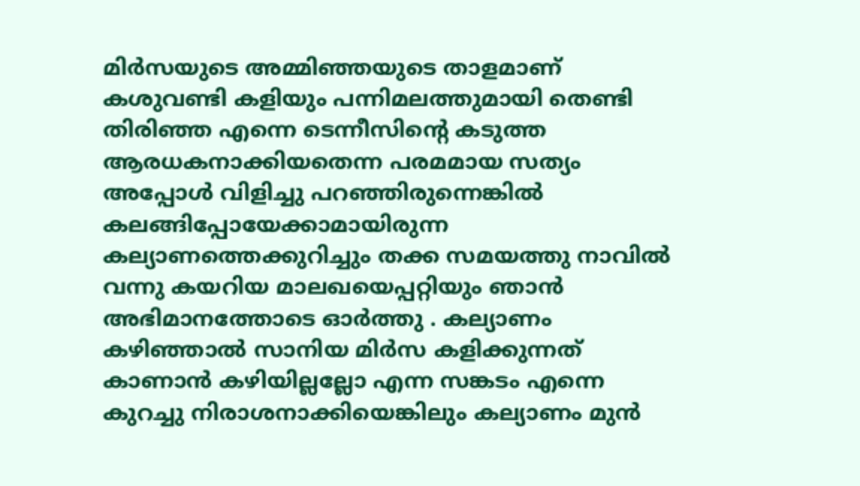മിർസയുടെ അമ്മിഞ്ഞയുടെ താളമാണ് കശുവണ്ടി കളിയും പന്നിമലത്തുമായി തെണ്ടി തിരിഞ്ഞ എന്നെ ടെന്നീസിന്റെ കടുത്ത ആരധകനാക്കിയതെന്ന പരമമായ സത്യം അപ്പോൾ വിളിച്ചു പറഞ്ഞിരുന്നെങ്കിൽ കലങ്ങിപ്പോയേക്കാമായിരുന്ന കല്യാണത്തെക്കുറിച്ചും തക്ക സമയത്തു നാവിൽ വന്നു കയറിയ മാലഖയെപ്പറ്റിയും ഞാൻ അഭിമാനത്തോടെ ഓർത്തു . കല്യാണം കഴിഞ്ഞാൽ സാനിയ മിർസ കളിക്കുന്നത് കാണാൻ കഴിയില്ലല്ലോ എന്ന സങ്കടം എന്നെ കുറച്ചു നിരാശനാക്കിയെങ്കിലും കല്യാണം മുൻ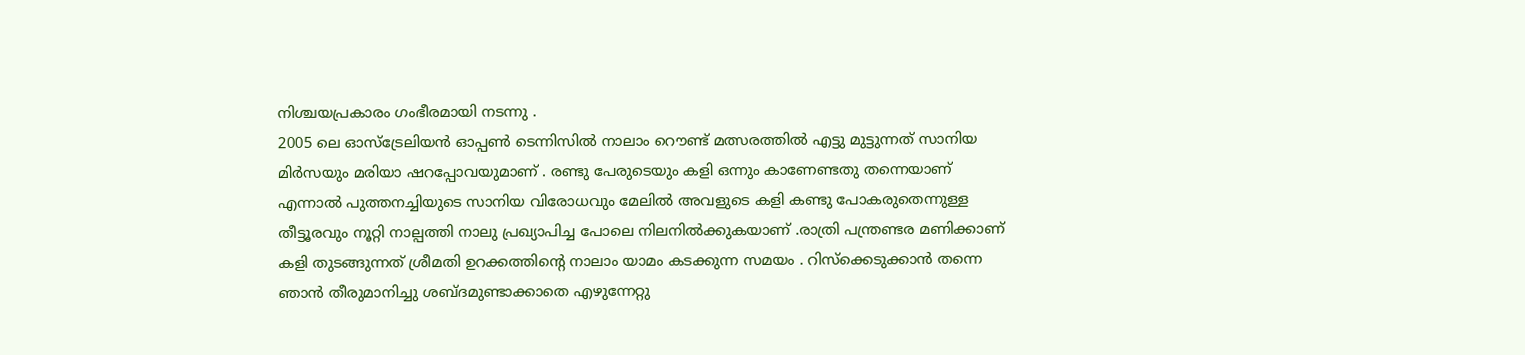നിശ്ചയപ്രകാരം ഗംഭീരമായി നടന്നു .
2005 ലെ ഓസ്‌ട്രേലിയൻ ഓപ്പൺ ടെന്നിസിൽ നാലാം റൌണ്ട് മത്സരത്തിൽ എട്ടു മുട്ടുന്നത് സാനിയ മിർസയും മരിയാ ഷറപ്പോവയുമാണ് . രണ്ടു പേരുടെയും കളി ഒന്നും കാണേണ്ടതു തന്നെയാണ് എന്നാൽ പുത്തനച്ചിയുടെ സാനിയ വിരോധവും മേലിൽ അവളുടെ കളി കണ്ടു പോകരുതെന്നുള്ള തീട്ടൂരവും നൂറ്റി നാല്പത്തി നാലു പ്രഖ്യാപിച്ച പോലെ നിലനിൽക്കുകയാണ് .രാത്രി പന്ത്രണ്ടര മണിക്കാണ് കളി തുടങ്ങുന്നത് ശ്രീമതി ഉറക്കത്തിന്റെ നാലാം യാമം കടക്കുന്ന സമയം . റിസ്‌ക്കെടുക്കാൻ തന്നെ ഞാൻ തീരുമാനിച്ചു ശബ്ദമുണ്ടാക്കാതെ എഴുന്നേറ്റു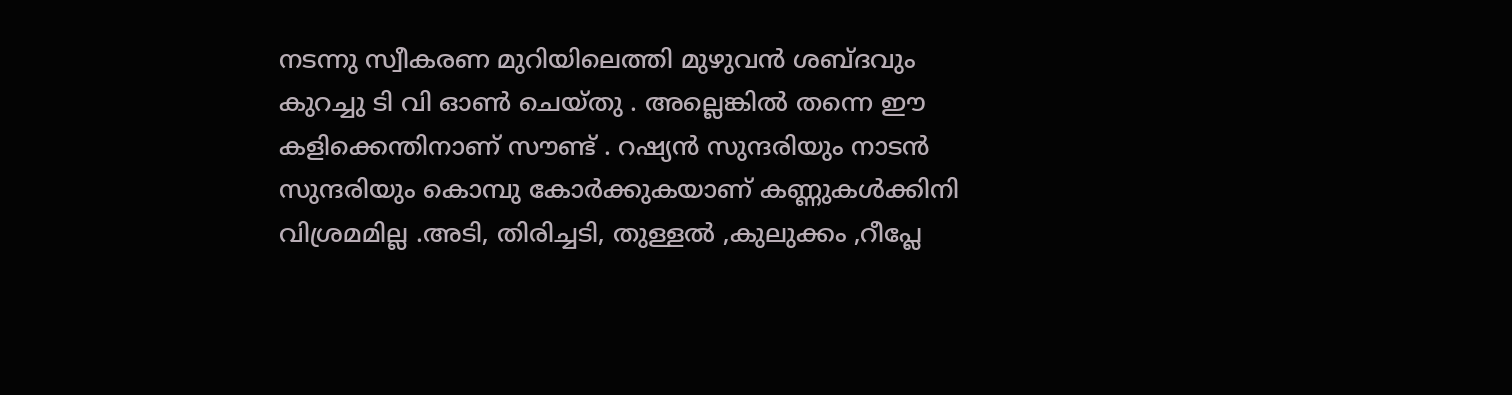നടന്നു സ്വീകരണ മുറിയിലെത്തി മുഴുവൻ ശബ്ദവും കുറച്ചു ടി വി ഓൺ ചെയ്തു . അല്ലെങ്കിൽ തന്നെ ഈ കളിക്കെന്തിനാണ് സൗണ്ട് . റഷ്യൻ സുന്ദരിയും നാടൻ സുന്ദരിയും കൊമ്പു കോർക്കുകയാണ് കണ്ണുകൾക്കിനി വിശ്രമമില്ല .അടി, തിരിച്ചടി, തുള്ളൽ ,കുലുക്കം ,റീപ്ലേ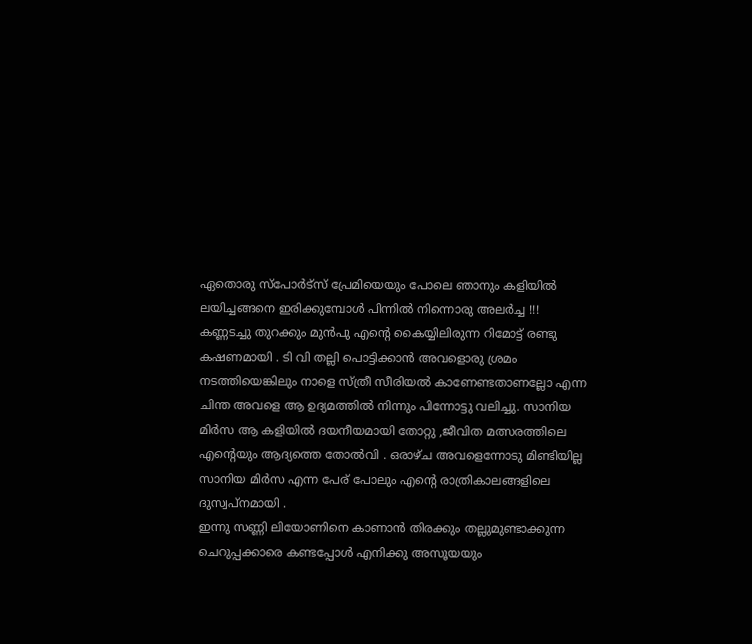ഏതൊരു സ്പോർട്സ് പ്രേമിയെയും പോലെ ഞാനും കളിയിൽ ലയിച്ചങ്ങനെ ഇരിക്കുമ്പോൾ പിന്നിൽ നിന്നൊരു അലർച്ച !!!
കണ്ണടച്ചു തുറക്കും മുൻപു എന്റെ കൈയ്യിലിരുന്ന റിമോട്ട് രണ്ടു കഷണമായി . ടി വി തല്ലി പൊട്ടിക്കാൻ അവളൊരു ശ്രമം നടത്തിയെങ്കിലും നാളെ സ്ത്രീ സീരിയൽ കാണേണ്ടതാണല്ലോ എന്ന ചിന്ത അവളെ ആ ഉദ്യമത്തിൽ നിന്നും പിന്നോട്ടു വലിച്ചു. സാനിയ മിർസ ആ കളിയിൽ ദയനീയമായി തോറ്റു ,ജീവിത മത്സരത്തിലെ എന്റെയും ആദ്യത്തെ തോൽവി . ഒരാഴ്ച അവളെന്നോടു മിണ്ടിയില്ല സാനിയ മിർസ എന്ന പേര് പോലും എന്റെ രാത്രികാലങ്ങളിലെ ദുസ്വപ്നമായി .
ഇന്നു സണ്ണി ലിയോണിനെ കാണാൻ തിരക്കും തല്ലുമുണ്ടാക്കുന്ന ചെറുപ്പക്കാരെ കണ്ടപ്പോൾ എനിക്കു അസൂയയും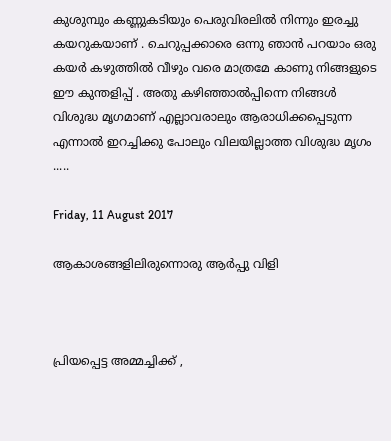കുശുമ്പും കണ്ണുകടിയും പെരുവിരലിൽ നിന്നും ഇരച്ചു കയറുകയാണ് . ചെറുപ്പക്കാരെ ഒന്നു ഞാൻ പറയാം ഒരു കയർ കഴുത്തിൽ വീഴും വരെ മാത്രമേ കാണു നിങ്ങളുടെ ഈ കുന്തളിപ്പ് . അതു കഴിഞ്ഞാൽപ്പിന്നെ നിങ്ങൾ വിശുദ്ധ മൃഗമാണ് എല്ലാവരാലും ആരാധിക്കപ്പെടുന്ന എന്നാൽ ഇറച്ചിക്കു പോലും വിലയില്ലാത്ത വിശുദ്ധ മൃഗം .....

Friday, 11 August 2017

ആകാശങ്ങളിലിരുന്നൊരു ആർപ്പു വിളി



പ്രിയപ്പെട്ട അമ്മച്ചിക്ക് ,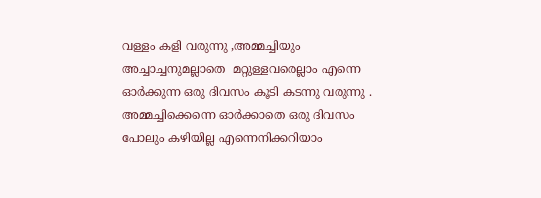വള്ളം കളി വരുന്നു ,അമ്മച്ചിയും അച്ചാച്ചനുമല്ലാതെ  മറ്റുള്ളവരെല്ലാം എന്നെ ഓർക്കുന്ന ഒരു ദിവസം കൂടി കടന്നു വരുന്നു . അമ്മച്ചിക്കെന്നെ ഓർക്കാതെ ഒരു ദിവസം പോലും കഴിയില്ല എന്നെനിക്കറിയാം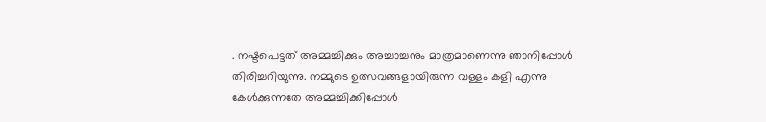. നഷ്ടപെട്ടത് അമ്മച്ചിക്കും അച്ചാച്ചനും മാത്രമാണെന്നു ഞാനിപ്പോൾ തിരിച്ചറിയുന്നു. നമ്മുടെ ഉത്സവങ്ങളായിരുന്ന വള്ളം കളി എന്നു  കേൾക്കുന്നതേ അമ്മച്ചിക്കിപ്പോൾ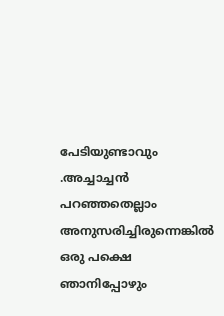പേടിയുണ്ടാവും .അച്ചാച്ചൻ പറഞ്ഞതെല്ലാം  അനുസരിച്ചിരുന്നെങ്കിൽ ഒരു പക്ഷെ ഞാനിപ്പോഴും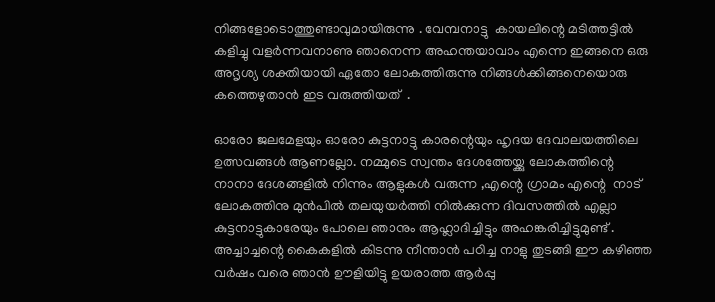നിങ്ങളോടൊത്തുണ്ടാവുമായിരുന്നു . വേമ്പനാട്ടു  കായലിന്റെ മടിത്തട്ടിൽ കളിച്ചു വളർന്നവനാണു ഞാനെന്ന അഹന്തയാവാം എന്നെ ഇങ്ങനെ ഒരു അദൃശ്യ ശക്തിയായി ഏതോ ലോകത്തിരുന്നു നിങ്ങൾക്കിങ്ങനെയൊരു  കത്തെഴുതാൻ ഇട വരുത്തിയത്  .

ഓരോ ജലമേളയും ഓരോ കുട്ടനാട്ടു കാരന്റെയും ഹൃദയ ദേവാലയത്തിലെ ഉത്സവങ്ങൾ ആണല്ലോ. നമ്മുടെ സ്വന്തം ദേശത്തേയ്ക്കു ലോകത്തിന്റെ നാനാ ദേശങ്ങളിൽ നിന്നും ആളുകൾ വരുന്ന ,എന്റെ ഗ്രാമം എന്റെ  നാട് ലോകത്തിനു മുൻപിൽ തലയുയർത്തി നിൽക്കുന്ന ദിവസത്തിൽ എല്ലാ കുട്ടനാട്ടുകാരേയും പോലെ ഞാനും ആഹ്ലാദിച്ചിട്ടും അഹങ്കരിച്ചിട്ടുമുണ്ട് . അച്ചാച്ചന്റെ കൈകളിൽ കിടന്നു നീന്താൻ പഠിച്ച നാളു തുടങ്ങി ഈ കഴിഞ്ഞ വർഷം വരെ ഞാൻ ഊളിയിട്ടു ഉയരാത്ത ആർപ്പു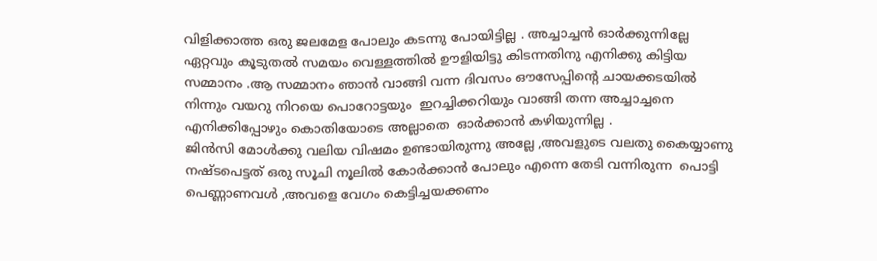വിളിക്കാത്ത ഒരു ജലമേള പോലും കടന്നു പോയിട്ടില്ല . അച്ചാച്ചൻ ഓർക്കുന്നില്ലേ ഏറ്റവും കൂടുതൽ സമയം വെള്ളത്തിൽ ഊളിയിട്ടു കിടന്നതിനു എനിക്കു കിട്ടിയ സമ്മാനം .ആ സമ്മാനം ഞാൻ വാങ്ങി വന്ന ദിവസം ഔസേപ്പിന്റെ ചായക്കടയിൽ നിന്നും വയറു നിറയെ പൊറോട്ടയും  ഇറച്ചിക്കറിയും വാങ്ങി തന്ന അച്ചാച്ചനെ എനിക്കിപ്പോഴും കൊതിയോടെ അല്ലാതെ  ഓർക്കാൻ കഴിയുന്നില്ല .
ജിൻസി മോൾക്കു വലിയ വിഷമം ഉണ്ടായിരുന്നു അല്ലേ ,അവളുടെ വലതു കൈയ്യാണു നഷ്ടപെട്ടത് ഒരു സൂചി നൂലിൽ കോർക്കാൻ പോലും എന്നെ തേടി വന്നിരുന്ന  പൊട്ടി പെണ്ണാണവൾ ,അവളെ വേഗം കെട്ടിച്ചയക്കണം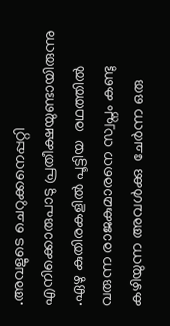.അവളുടെ ചെറുക്കനെപ്പറ്റി എനിക്കൊരുപാടു പ്രതീക്ഷയുണ്ടായിരുന്നു .ഏഴു കുതിരകളിൽ പൂട്ടിയ  രഥത്തിൽ വരുന്ന രാജകുമാരനെ സ്വപ്നം കണ്ടു കഴിയുന്ന അവൾക്കു  ചേർന്ന ഒരു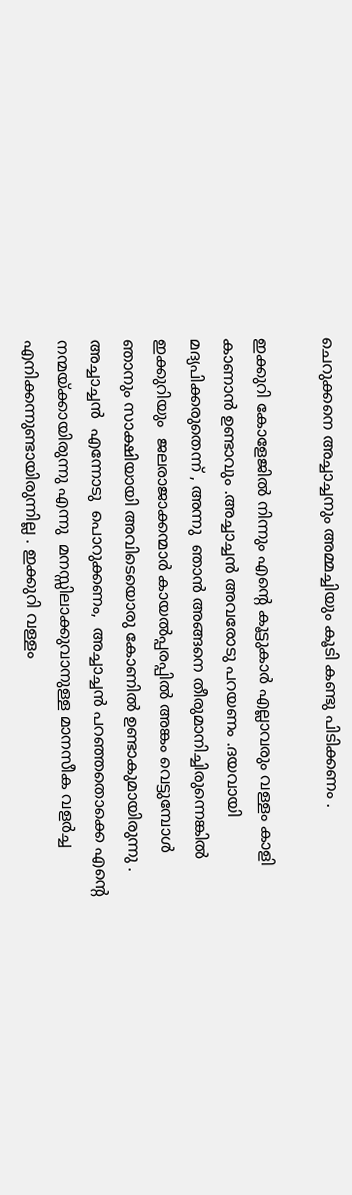ചെറുക്കനെ അച്ചാച്ചനും അമ്മച്ചിയും കൂടി കണ്ടു പിടിക്കണം .

ഇക്കുറി കോളേജിൽ നിന്നും എന്റെ കൂട്ടുകാർ എല്ലാവരും വള്ളം കാളി കാണാൻ ഉണ്ടാവും .അച്ചാച്ചൻ അവരോടു പറയണം .ദയവായി മദ്യപിക്കരുതെന്ന് , അന്നു  ഞാൻ അങ്ങനെ തീരുമാനിച്ചിരുന്നെങ്കിൽ ഇക്കുറിയും  ജലരാജാക്കന്മാർ കായൽപ്പരപ്പിൽ അങ്കം വെട്ടുമ്പോൾ ഞാനും സാക്ഷിയായി അവിടെയൊരു കോണിൽ ഉണ്ടാകുമായിരുന്നു . അച്ചാച്ചൻ  എന്നോടു  പൊറുക്കണം,  അച്ചാച്ചൻ പറഞ്ഞതൊക്കെ എന്റെ നന്മയ്ക്കായിരുന്നു എന്നു  മനസ്സിലാക്കുവാനുള്ള മാനസീക വളർച്ച  എനിക്കന്നുണ്ടായിരുന്നില്ല . ഇക്കുറി വള്ളം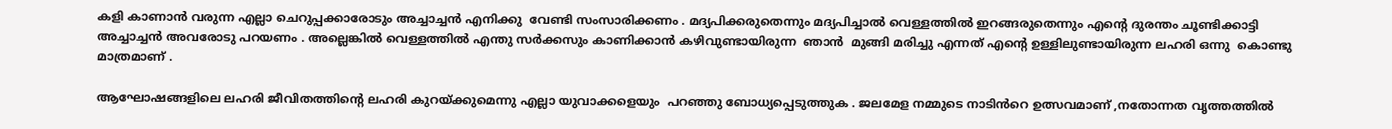കളി കാണാൻ വരുന്ന എല്ലാ ചെറുപ്പക്കാരോടും അച്ചാച്ചൻ എനിക്കു  വേണ്ടി സംസാരിക്കണം . മദ്യപിക്കരുതെന്നും മദ്യപിച്ചാൽ വെള്ളത്തിൽ ഇറങ്ങരുതെന്നും എന്റെ ദുരന്തം ചൂണ്ടിക്കാട്ടി   അച്ചാച്ചൻ അവരോടു പറയണം . അല്ലെങ്കിൽ വെള്ളത്തിൽ എന്തു സർക്കസും കാണിക്കാൻ കഴിവുണ്ടായിരുന്ന  ഞാൻ  മുങ്ങി മരിച്ചു എന്നത് എന്റെ ഉള്ളിലുണ്ടായിരുന്ന ലഹരി ഒന്നു  കൊണ്ടു മാത്രമാണ് .

ആഘോഷങ്ങളിലെ ലഹരി ജീവിതത്തിന്റെ ലഹരി കുറയ്ക്കുമെന്നു എല്ലാ യുവാക്കളെയും  പറഞ്ഞു ബോധ്യപ്പെടുത്തുക . ജലമേള നമ്മുടെ നാടിൻറെ ഉത്സവമാണ് ,നതോന്നത വൃത്തത്തിൽ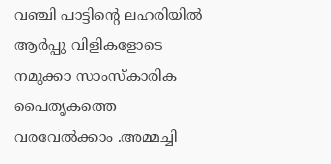വഞ്ചി പാട്ടിന്റെ ലഹരിയിൽ  ആർപ്പു വിളികളോടെ നമുക്കാ സാംസ്കാരിക പൈതൃകത്തെ വരവേൽക്കാം .അമ്മച്ചി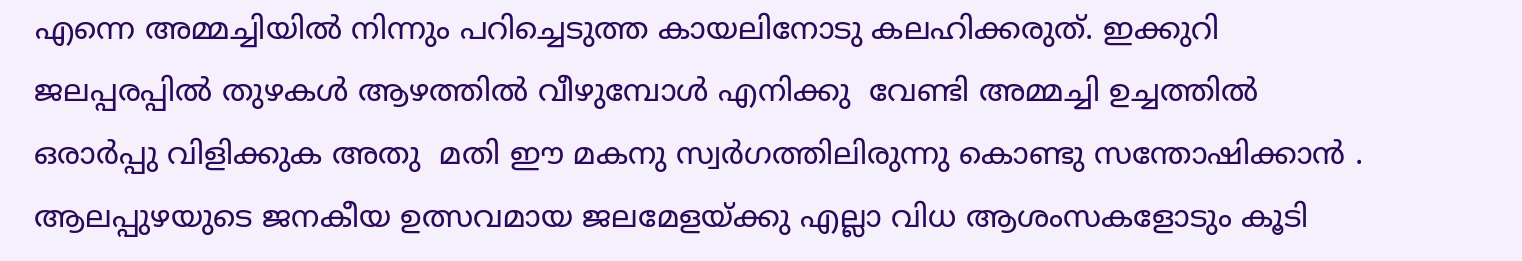എന്നെ അമ്മച്ചിയിൽ നിന്നും പറിച്ചെടുത്ത കായലിനോടു കലഹിക്കരുത്. ഇക്കുറി  ജലപ്പരപ്പിൽ തുഴകൾ ആഴത്തിൽ വീഴുമ്പോൾ എനിക്കു  വേണ്ടി അമ്മച്ചി ഉച്ചത്തിൽ ഒരാർപ്പു വിളിക്കുക അതു  മതി ഈ മകനു സ്വർഗത്തിലിരുന്നു കൊണ്ടു സന്തോഷിക്കാൻ .
ആലപ്പുഴയുടെ ജനകീയ ഉത്സവമായ ജലമേളയ്ക്കു എല്ലാ വിധ ആശംസകളോടും കൂടി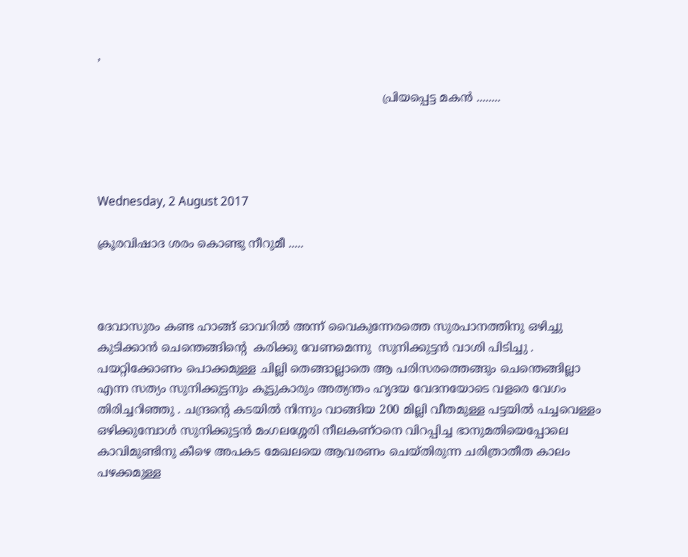,

                                                                             പ്രിയപ്പെട്ട മകൻ ........




Wednesday, 2 August 2017

ക്രൂരവിഷാദ ശരം കൊണ്ടു നീറുമീ .....



ദേവാസുരം കണ്ട ഹാങ്ങ് ഓവറിൽ അന്ന് വൈകുന്നേരത്തെ സുരപാനത്തിനു ഒഴിച്ചു കുടിക്കാൻ ചെന്തെങ്ങിന്റെ  കരിക്കു വേണമെന്നു  സുനിക്കുട്ടൻ വാശി പിടിച്ചു . പയറ്റിക്കോണം പൊക്കമുള്ള ചില്ലി തെങ്ങാല്ലാതെ ആ പരിസരത്തെങ്ങും ചെന്തെങ്ങില്ലാ എന്ന സത്യം സുനിക്കുട്ടനും കൂട്ടുകാരും അത്യന്തം ഹൃദയ വേദനയോടെ വളരെ വേഗം തിരിച്ചറിഞ്ഞു . ചന്ദ്രന്റെ കടയിൽ നിന്നും വാങ്ങിയ 200 മില്ലി വീതമുള്ള പട്ടയിൽ പച്ചവെള്ളം ഒഴിക്കുമ്പോൾ സുനിക്കുട്ടൻ മംഗലശ്ശേരി നീലകണ്ഠനെ വിറപ്പിച്ച ഭാനുമതിയെപ്പോലെ  കാവിമുണ്ടിനു കീഴെ അപകട മേഖലയെ ആവരണം ചെയ്തിരുന്ന ചരിത്രാതീത കാലം പഴക്കമുള്ള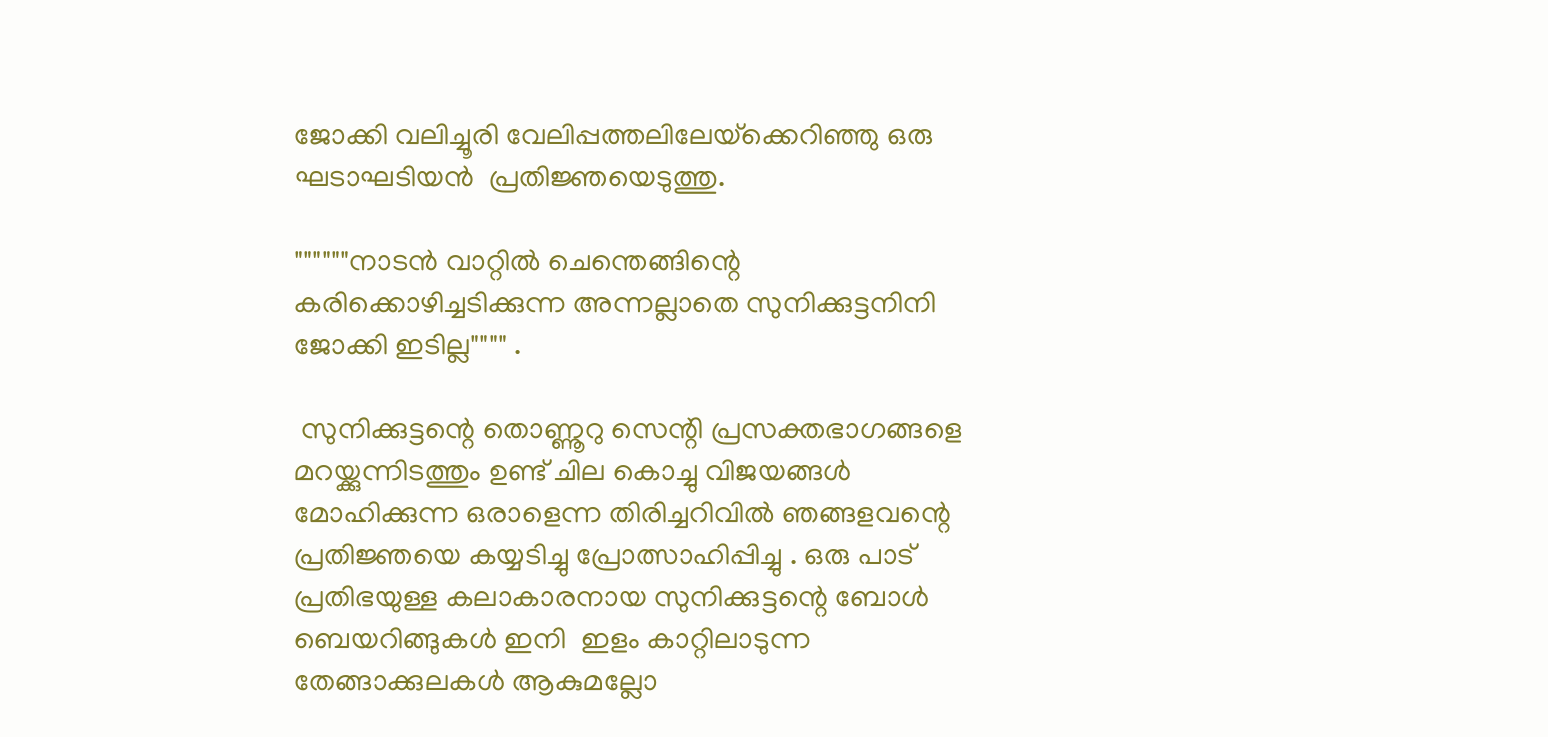ജോക്കി വലിച്ചൂരി വേലിപ്പത്തലിലേയ്‌ക്കെറിഞ്ഞു ഒരു ഘടാഘടിയൻ  പ്രതിജ്ഞയെടുത്തു.

""""""നാടൻ വാറ്റിൽ ചെന്തെങ്ങിന്റെ കരിക്കൊഴിച്ചടിക്കുന്ന അന്നല്ലാതെ സുനിക്കുട്ടനിനി ജോക്കി ഇടില്ല"""" .

 സുനിക്കുട്ടന്റെ തൊണ്ണൂറു സെന്റി പ്രസക്തഭാഗങ്ങളെ മറയ്ക്കുന്നിടത്തും ഉണ്ട് ചില കൊച്ചു വിജയങ്ങൾ മോഹിക്കുന്ന ഒരാളെന്ന തിരിച്ചറിവിൽ ഞങ്ങളവന്റെ പ്രതിജ്ഞയെ കയ്യടിച്ചു പ്രോത്സാഹിപ്പിച്ചു . ഒരു പാട് പ്രതിഭയുള്ള കലാകാരനായ സുനിക്കുട്ടന്റെ ബോൾ ബെയറിങ്ങുകൾ ഇനി  ഇളം കാറ്റിലാടുന്ന തേങ്ങാക്കുലകൾ ആകുമല്ലോ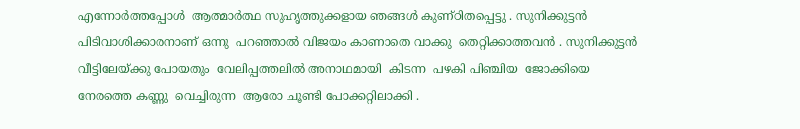എന്നോർത്തപ്പോൾ  ആത്മാർത്ഥ സുഹൃത്തുക്കളായ ഞങ്ങൾ കുണ്ഠിതപ്പെട്ടു . സുനിക്കുട്ടൻ പിടിവാശിക്കാരനാണ് ഒന്നു  പറഞ്ഞാൽ വിജയം കാണാതെ വാക്കു  തെറ്റിക്കാത്തവൻ . സുനിക്കുട്ടൻ വീട്ടിലേയ്ക്കു പോയതും  വേലിപ്പത്തലിൽ അനാഥമായി  കിടന്ന  പഴകി പിഞ്ചിയ  ജോക്കിയെ നേരത്തെ കണ്ണു  വെച്ചിരുന്ന  ആരോ ചൂണ്ടി പോക്കറ്റിലാക്കി .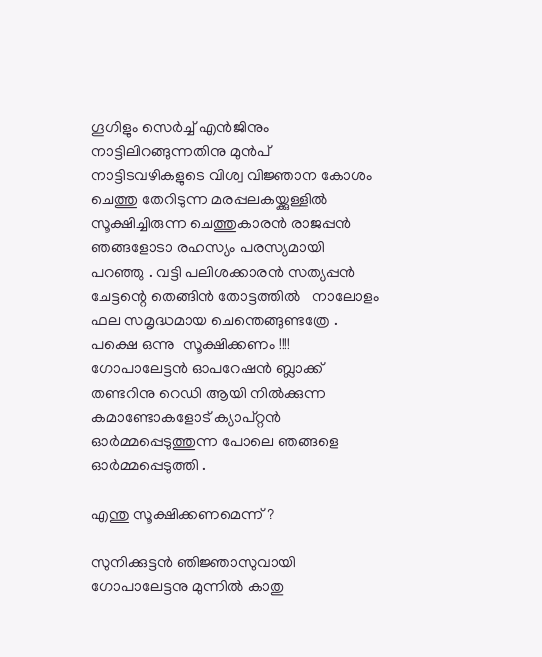ഗൂഗിളും സെർച്ച് എൻജിനും നാട്ടിലിറങ്ങുന്നതിനു മുൻപ് നാട്ടിടവഴികളുടെ വിശ്വ വിജ്ഞാന കോശം ചെത്തു തേറിടുന്ന മരപ്പലകയ്ക്കുള്ളിൽ സൂക്ഷിച്ചിരുന്ന ചെത്തുകാരൻ രാജപ്പൻ ഞങ്ങളോടാ രഹസ്യം പരസ്യമായി പറഞ്ഞു . വട്ടി പലിശക്കാരൻ സത്യപ്പൻ ചേട്ടന്റെ തെങ്ങിൻ തോട്ടത്തിൽ   നാലോളം ഫല സമൃദ്ധമായ ചെന്തെങ്ങുണ്ടത്രേ .
പക്ഷെ ഒന്നു  സൂക്ഷിക്കണം !!!!
ഗോപാലേട്ടൻ ഓപറേഷൻ ബ്ലാക്ക് തണ്ടറിനു റെഡി ആയി നിൽക്കുന്ന കമാണ്ടോകളോട് ക്യാപ്റ്റൻ ഓർമ്മപ്പെടുത്തുന്ന പോലെ ഞങ്ങളെ  ഓർമ്മപ്പെടുത്തി .

എന്തു സൂക്ഷിക്കണമെന്ന് ?

സുനിക്കുട്ടൻ ഞിജ്ഞാസുവായി  ഗോപാലേട്ടനു മുന്നിൽ കാതു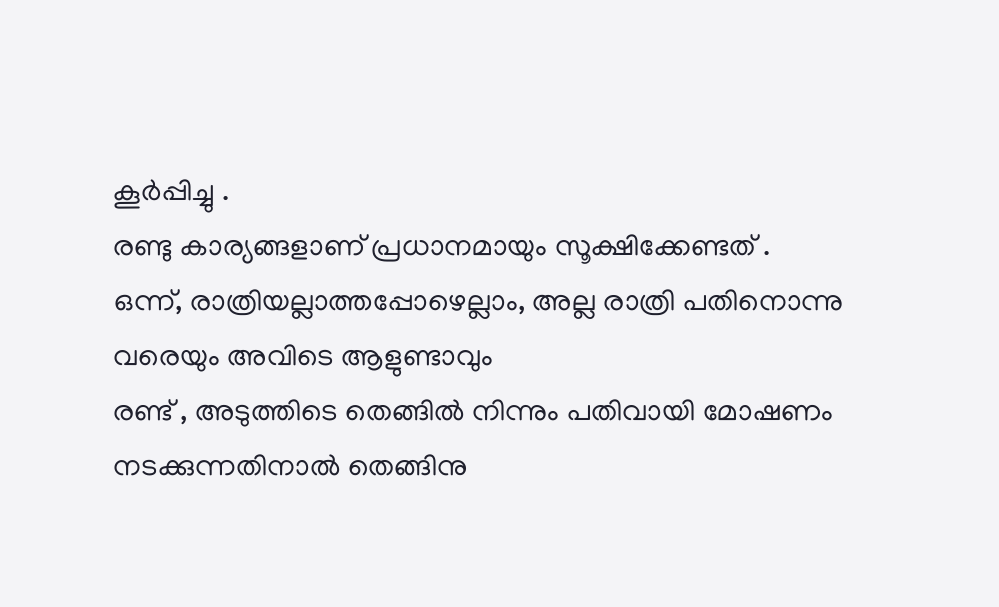കൂർപ്പിച്ചു .
രണ്ടു കാര്യങ്ങളാണ് പ്രധാനമായും സൂക്ഷിക്കേണ്ടത് .
ഒന്ന്, രാത്രിയല്ലാത്തപ്പോഴെല്ലാം, അല്ല രാത്രി പതിനൊന്നു വരെയും അവിടെ ആളുണ്ടാവും
രണ്ട് , അടുത്തിടെ തെങ്ങിൽ നിന്നും പതിവായി മോഷണം നടക്കുന്നതിനാൽ തെങ്ങിനു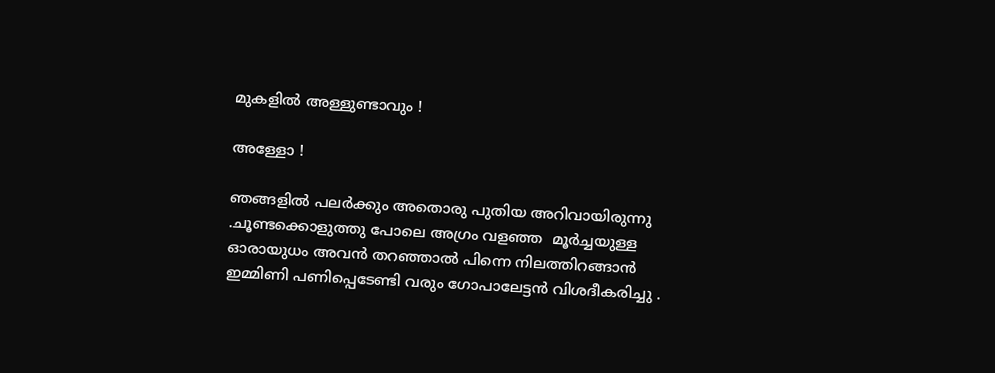മുകളിൽ അള്ളുണ്ടാവും !

അള്ളോ !

ഞങ്ങളിൽ പലർക്കും അതൊരു പുതിയ അറിവായിരുന്നു .ചൂണ്ടക്കൊളുത്തു പോലെ അഗ്രം വളഞ്ഞ  മൂർച്ചയുള്ള ഓരായുധം അവൻ തറഞ്ഞാൽ പിന്നെ നിലത്തിറങ്ങാൻ ഇമ്മിണി പണിപ്പെടേണ്ടി വരും ഗോപാലേട്ടൻ വിശദീകരിച്ചു .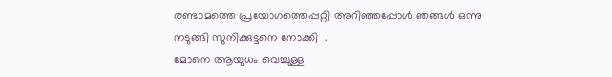രണ്ടാമത്തെ പ്രയോഗത്തെപ്പറ്റി അറിഞ്ഞപ്പോൾ ഞങ്ങൾ ഒന്നു  നടുങ്ങി സുനിക്കുട്ടനെ നോക്കി  .
മോനെ ആയുധം വെച്ചുള്ള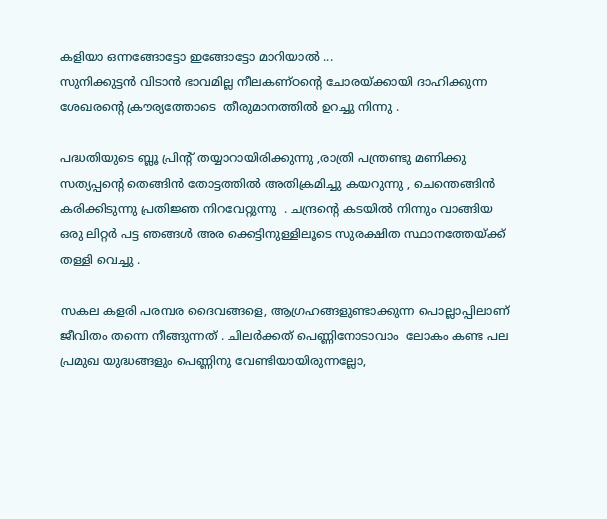കളിയാ ഒന്നങ്ങോട്ടോ ഇങ്ങോട്ടോ മാറിയാൽ ...
സുനിക്കുട്ടൻ വിടാൻ ഭാവമില്ല നീലകണ്ഠന്റെ ചോരയ്ക്കായി ദാഹിക്കുന്ന ശേഖരന്റെ ക്രൗര്യത്തോടെ  തീരുമാനത്തിൽ ഉറച്ചു നിന്നു .

പദ്ധതിയുടെ ബ്ലൂ പ്രിന്റ് തയ്യാറായിരിക്കുന്നു ,രാത്രി പന്ത്രണ്ടു മണിക്കു  സത്യപ്പന്റെ തെങ്ങിൻ തോട്ടത്തിൽ അതിക്രമിച്ചു കയറുന്നു , ചെന്തെങ്ങിൻ കരിക്കിടുന്നു പ്രതിജ്ഞ നിറവേറ്റുന്നു  . ചന്ദ്രന്റെ കടയിൽ നിന്നും വാങ്ങിയ ഒരു ലിറ്റർ പട്ട ഞങ്ങൾ അര ക്കെട്ടിനുള്ളിലൂടെ സുരക്ഷിത സ്ഥാനത്തേയ്ക്ക് തള്ളി വെച്ചു .

സകല കളരി പരമ്പര ദൈവങ്ങളെ, ആഗ്രഹങ്ങളുണ്ടാക്കുന്ന പൊല്ലാപ്പിലാണ് ജീവിതം തന്നെ നീങ്ങുന്നത് . ചിലർക്കത് പെണ്ണിനോടാവാം  ലോകം കണ്ട പല പ്രമുഖ യുദ്ധങ്ങളും പെണ്ണിനു വേണ്ടിയായിരുന്നല്ലോ,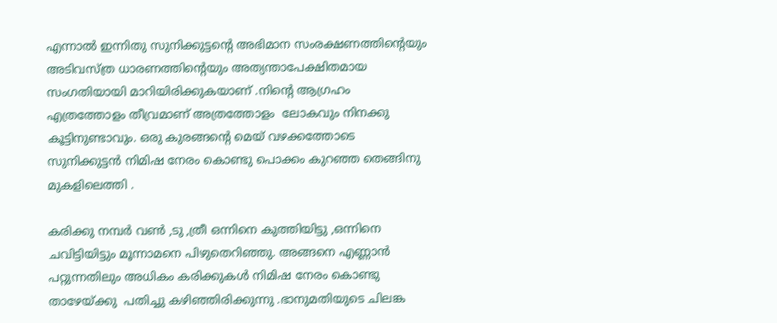എന്നാൽ ഇന്നിതു സുനിക്കുട്ടന്റെ അഭിമാന സംരക്ഷണത്തിന്റെയും അടിവസ്ത്ര ധാരണത്തിന്റെയും അത്യന്താപേക്ഷിതമായ  സംഗതിയായി മാറിയിരിക്കുകയാണ് .നിന്റെ ആഗ്രഹം എത്രത്തോളം തീവ്രമാണ് അത്രത്തോളം  ലോകവും നിനക്കു കൂട്ടിനുണ്ടാവും. ഒരു കുരങ്ങന്റെ മെയ് വഴക്കത്തോടെ സുനിക്കുട്ടൻ നിമിഷ നേരം കൊണ്ടു പൊക്കം കുറഞ്ഞ തെങ്ങിനു മുകളിലെത്തി .

കരിക്കു നമ്പർ വൺ ,ടു ,ത്രീ ഒന്നിനെ കുത്തിയിട്ടു ,ഒന്നിനെ ചവിട്ടിയിട്ടും മൂന്നാമനെ പിഴുതെറിഞ്ഞു. അങ്ങനെ എണ്ണാൻ പറ്റുന്നതിലും അധികം കരിക്കുകൾ നിമിഷ നേരം കൊണ്ടു താഴേയ്ക്കു  പതിച്ചു കഴിഞ്ഞിരിക്കുന്നു .ഭാനുമതിയുടെ ചിലങ്ക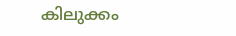കിലുക്കം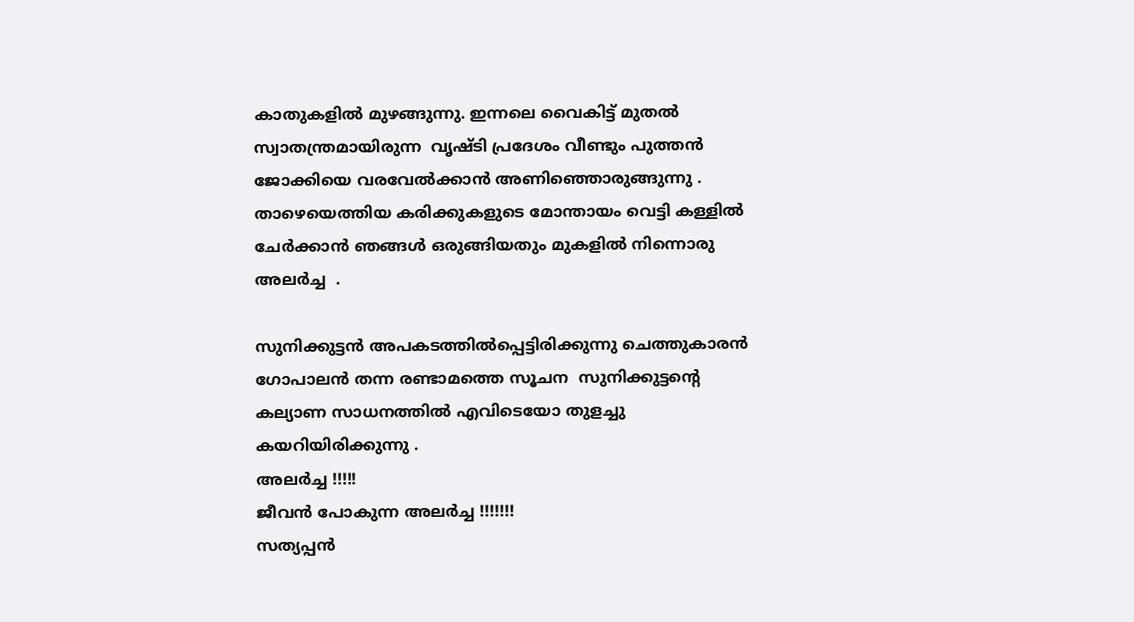കാതുകളിൽ മുഴങ്ങുന്നു. ഇന്നലെ വൈകിട്ട് മുതൽ സ്വാതന്ത്രമായിരുന്ന  വൃഷ്ടി പ്രദേശം വീണ്ടും പുത്തൻ ജോക്കിയെ വരവേൽക്കാൻ അണിഞ്ഞൊരുങ്ങുന്നു .
താഴെയെത്തിയ കരിക്കുകളുടെ മോന്തായം വെട്ടി കള്ളിൽ ചേർക്കാൻ ഞങ്ങൾ ഒരുങ്ങിയതും മുകളിൽ നിന്നൊരു അലർച്ച  .

സുനിക്കുട്ടൻ അപകടത്തിൽപ്പെട്ടിരിക്കുന്നു ചെത്തുകാരൻ ഗോപാലൻ തന്ന രണ്ടാമത്തെ സൂചന  സുനിക്കുട്ടന്റെ  കല്യാണ സാധനത്തിൽ എവിടെയോ തുളച്ചു കയറിയിരിക്കുന്നു .
അലർച്ച !!!!!
ജീവൻ പോകുന്ന അലർച്ച !!!!!!!
സത്യപ്പൻ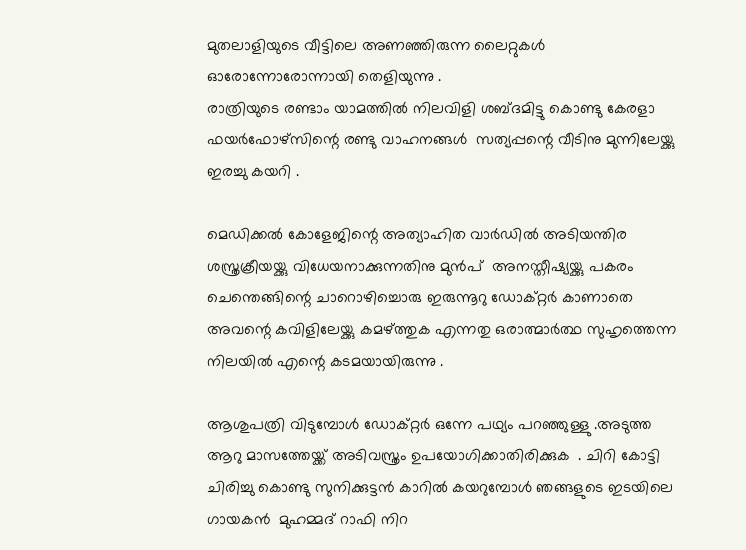മുതലാളിയുടെ വീട്ടിലെ അണഞ്ഞിരുന്ന ലൈറ്റുകൾ ഓരോന്നോരോന്നായി തെളിയുന്നു .
രാത്രിയുടെ രണ്ടാം യാമത്തിൽ നിലവിളി ശബ്ദമിട്ടു കൊണ്ടു കേരളാ ഫയർഫോഴ്‌സിന്റെ രണ്ടു വാഹനങ്ങൾ  സത്യപ്പന്റെ വീടിനു മുന്നിലേയ്ക്കു ഇരച്ചു കയറി .

മെഡിക്കൽ കോളേജിന്റെ അത്യാഹിത വാർഡിൽ അടിയന്തിര ശസ്ത്രക്രീയയ്ക്കു വിധേയനാക്കുന്നതിനു മുൻപ്  അനസ്തീഷ്യയ്ക്കു പകരം ചെന്തെങ്ങിന്റെ ചാറൊഴിച്ചൊരു ഇരുന്നൂറു ഡോക്റ്റർ കാണാതെ അവന്റെ കവിളിലേയ്ക്കു കമഴ്ത്തുക എന്നതു ഒരാത്മാർത്ഥ സുഹൃത്തെന്ന നിലയിൽ എന്റെ കടമയായിരുന്നു .

ആശുപത്രി വിടുമ്പോൾ ഡോക്റ്റർ ഒന്നേ പഥ്യം പറഞ്ഞുള്ളു .അടുത്ത ആറു മാസത്തേയ്ക്ക് അടിവസ്ത്രം ഉപയോഗിക്കാതിരിക്കുക  . ചിറി കോട്ടി  ചിരിച്ചു കൊണ്ടു സുനിക്കുട്ടൻ കാറിൽ കയറുമ്പോൾ ഞങ്ങളുടെ ഇടയിലെ ഗായകൻ  മുഹമ്മദ് റാഫി നിറ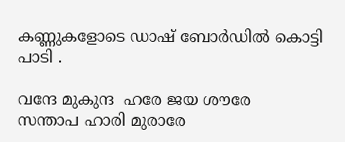കണ്ണുകളോടെ ഡാഷ് ബോർഡിൽ കൊട്ടി പാടി .

വന്ദേ മുകുന്ദ  ഹരേ ജയ ശൗരേ
സന്താപ ഹാരി മുരാരേ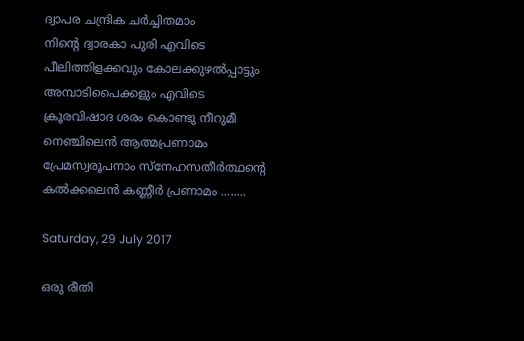ദ്വാപര ചന്ദ്രിക ചർച്ചിതമാം
നിന്റെ ദ്വാരകാ പുരി എവിടെ
പീലിത്തിളക്കവും കോലക്കുഴൽപ്പാട്ടും
അമ്പാടിപൈക്കളും എവിടെ
ക്രൂരവിഷാദ ശരം കൊണ്ടു നീറുമീ
നെഞ്ചിലെൻ ആത്മപ്രണാമം
പ്രേമസ്വരൂപനാം സ്നേഹസതീർത്ഥന്റെ
കൽക്കലെൻ കണ്ണീർ പ്രണാമം ........

Saturday, 29 July 2017

ഒരു രീതി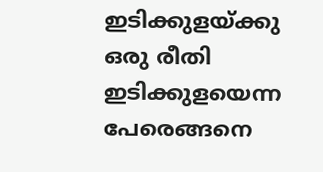ഇടിക്കുളയ്ക്കു ഒരു രീതി ഇടിക്കുളയെന്ന പേരെങ്ങനെ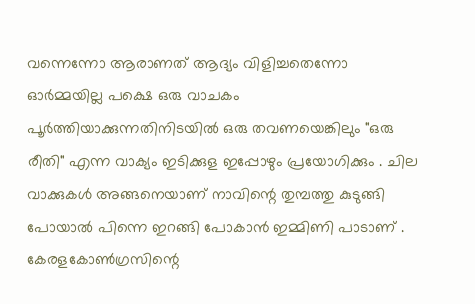വന്നെന്നോ ആരാണത് ആദ്യം വിളിച്ചതെന്നോ ഓർമ്മയില്ല പക്ഷെ ഒരു വാചകം പൂർത്തിയാക്കുന്നതിനിടയിൽ ഒരു തവണയെങ്കിലും "ഒരു രീതി" എന്ന വാക്യം ഇടിക്കുള ഇപ്പോഴും പ്രയോഗിക്കും . ചില വാക്കുകൾ അങ്ങനെയാണ് നാവിന്റെ തുമ്പത്തു കുടുങ്ങി പോയാൽ പിന്നെ ഇറങ്ങി പോകാൻ ഇമ്മിണി പാടാണ് . കേരളകോൺഗ്രസിന്റെ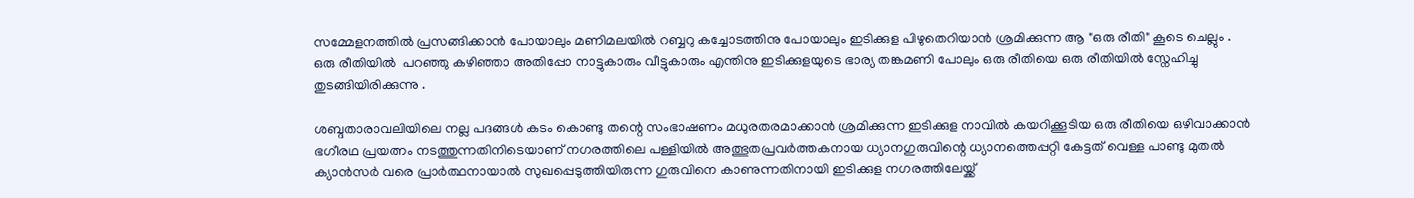സമ്മേളനത്തിൽ പ്രസങ്ങിക്കാൻ പോയാലും മണിമലയിൽ റബ്ബറു കച്ചോടത്തിനു പോയാലും ഇടിക്കുള പിഴുതെറിയാൻ ശ്രമിക്കുന്ന ആ "ഒരു രീതി" കൂടെ ചെല്ലും . ഒരു രീതിയിൽ  പറഞ്ഞു കഴിഞ്ഞാ അതിപ്പോ നാട്ടുകാരും വീട്ടുകാരും എന്തിനു ഇടിക്കുളയുടെ ഭാര്യ തങ്കമണി പോലും ഒരു രീതിയെ ഒരു രീതിയിൽ സ്നേഹിച്ചു തുടങ്ങിയിരിക്കുന്നു .

ശബ്ദതാരാവലിയിലെ നല്ല പദങ്ങൾ കടം കൊണ്ടു തന്റെ സംഭാഷണം മധുരതരമാക്കാൻ ശ്രമിക്കുന്ന ഇടിക്കുള നാവിൽ കയറിക്കൂടിയ ഒരു രീതിയെ ഒഴിവാക്കാൻ ഭഗീരഥ പ്രയത്നം നടത്തുന്നതിനിടെയാണ് നഗരത്തിലെ പള്ളിയിൽ അത്ഭുതപ്രവർത്തകനായ ധ്യാനഗുരുവിന്റെ ധ്യാനത്തെപ്പറ്റി കേട്ടത് വെള്ള പാണ്ടു മുതൽ ക്യാൻസർ വരെ പ്രാർത്ഥനായാൽ സുഖപ്പെടുത്തിയിരുന്ന ഗുരുവിനെ കാണുന്നതിനായി ഇടിക്കുള നഗരത്തിലേയ്ക്ക്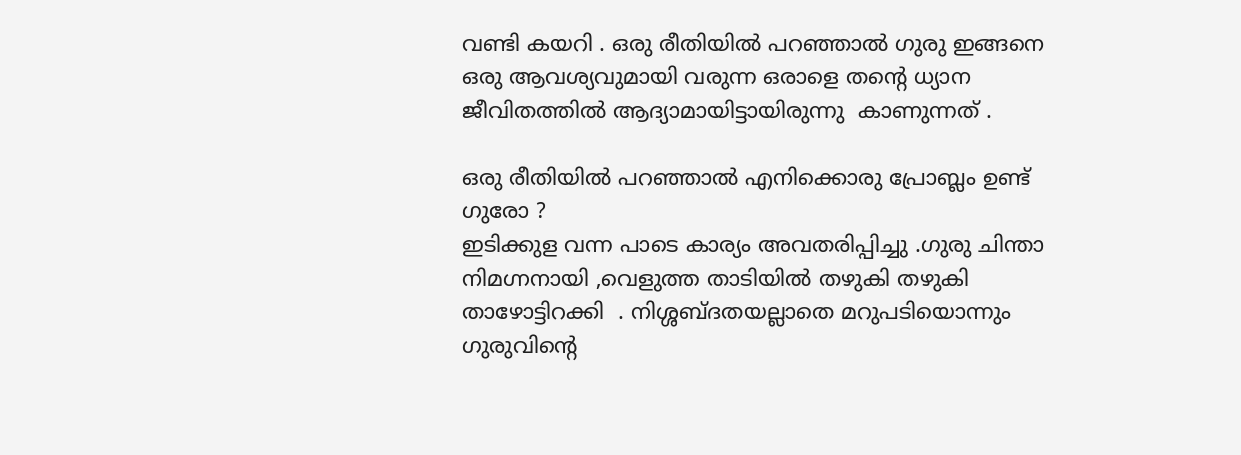വണ്ടി കയറി . ഒരു രീതിയിൽ പറഞ്ഞാൽ ഗുരു ഇങ്ങനെ ഒരു ആവശ്യവുമായി വരുന്ന ഒരാളെ തന്റെ ധ്യാന ജീവിതത്തിൽ ആദ്യാമായിട്ടായിരുന്നു  കാണുന്നത് .

ഒരു രീതിയിൽ പറഞ്ഞാൽ എനിക്കൊരു പ്രോബ്ലം ഉണ്ട് ഗുരോ ?
ഇടിക്കുള വന്ന പാടെ കാര്യം അവതരിപ്പിച്ചു .ഗുരു ചിന്താ നിമഗ്നനായി ,വെളുത്ത താടിയിൽ തഴുകി തഴുകി താഴോട്ടിറക്കി  . നിശ്ശബ്ദതയല്ലാതെ മറുപടിയൊന്നും ഗുരുവിന്റെ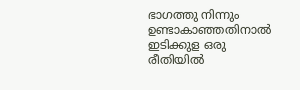ഭാഗത്തു നിന്നും ഉണ്ടാകാഞ്ഞതിനാൽ ഇടിക്കുള ഒരു രീതിയിൽ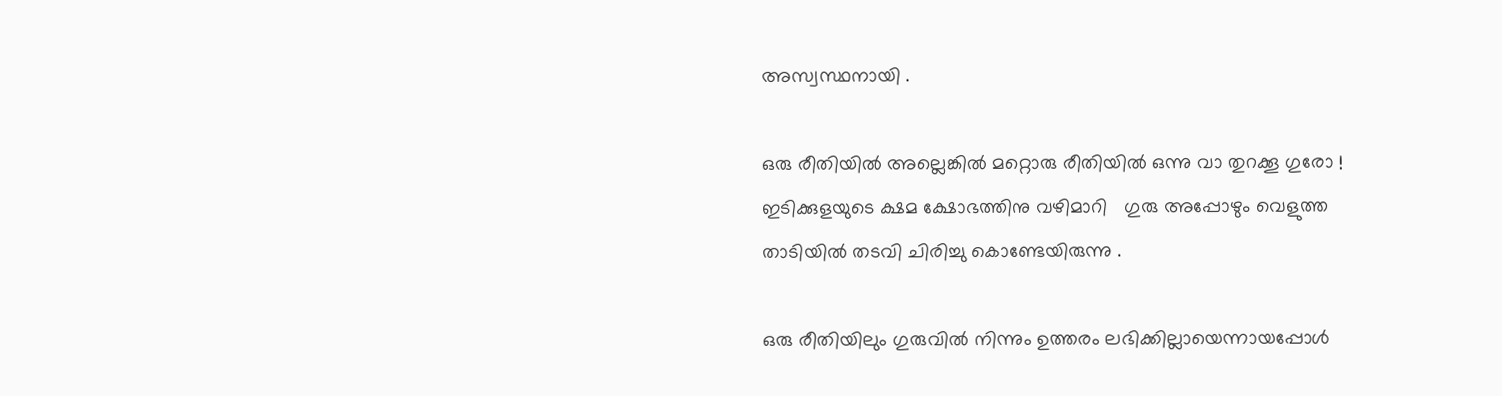അസ്വസ്ഥനായി .

ഒരു രീതിയിൽ അല്ലെങ്കിൽ മറ്റൊരു രീതിയിൽ ഒന്നു വാ തുറക്കൂ ഗുരോ !
ഇടിക്കുളയുടെ ക്ഷമ ക്ഷോഭത്തിനു വഴിമാറി   ഗുരു അപ്പോഴും വെളുത്ത താടിയിൽ തടവി ചിരിച്ചു കൊണ്ടേയിരുന്നു .

ഒരു രീതിയിലും ഗുരുവിൽ നിന്നും ഉത്തരം ലഭിക്കില്ലായെന്നായപ്പോൾ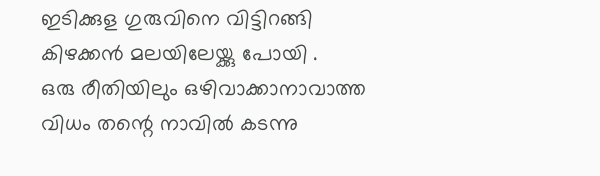ഇടിക്കുള ഗുരുവിനെ വിട്ടിറങ്ങി കിഴക്കൻ മലയിലേയ്ക്കു പോയി .
ഒരു രീതിയിലും ഒഴിവാക്കാനാവാത്ത വിധം തന്റെ നാവിൽ കടന്നു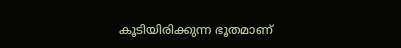കൂടിയിരിക്കുന്ന ഭൂതമാണ്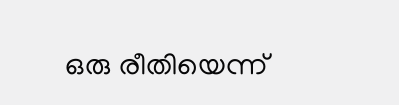ഒരു രീതിയെന്ന്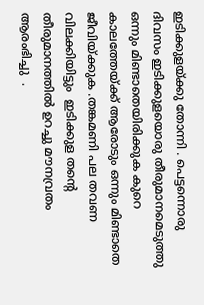ഇടിക്കുളയ്ക്കു തോന്നി . പെട്ടന്നൊരു ദിവസം ഇടിക്കുളയൊരു തീരുമാനമെടുത്തു ഒന്നും മിണ്ടാതെയിരിക്കുക കുറെ കാലത്തേയ്ക്ക് ആരോടും ഒന്നും മിണ്ടാതെ ജീവിയ്ക്കുക .തങ്കമണി പല തവണ വിലക്കിയിട്ടും  ഇടിക്കുള തന്റെ തീരുമാനത്തിൽ ഉറച്ചു മൗനവ്രതം ആരംഭിച്ചു  .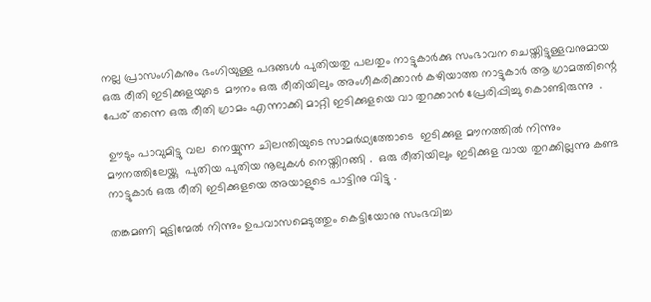നല്ല പ്രാസംഗികനും ഭംഗിയുള്ള പദങ്ങൾ പുതിയതു പലതും നാട്ടുകാർക്കു സംഭാവന ചെയ്തിട്ടുള്ളവനുമായ ഒരു രീതി ഇടിക്കുളയുടെ  മൗനം ഒരു രീതിയിലും അംഗീകരിക്കാൻ കഴിയാത്ത നാട്ടുകാർ ആ ഗ്രാമത്തിന്റെ പേര് തന്നെ ഒരു രീതി ഗ്രാമം എന്നാക്കി മാറ്റി ഇടിക്കുളയെ വാ തുറക്കാൻ പ്രേരിപ്പിച്ചു കൊണ്ടിരുന്നു  .

 ഊടും പാവുമിട്ടു വല  നെയ്യുന്ന ചിലന്തിയുടെ സാമർഥ്യത്തോടെ  ഇടിക്കുള മൗനത്തിൽ നിന്നും മൗനത്തിലേയ്ക്കു  പുതിയ പുതിയ നൂലുകൾ നെയ്തിറങ്ങി .  ഒരു രീതിയിലും ഇടിക്കുള വായ തുറക്കില്ലന്നു കണ്ട  നാട്ടുകാർ ഒരു രീതി ഇടിക്കുളയെ അയാളുടെ പാട്ടിനു വിട്ടു .

തങ്കമണി മുട്ടിന്മേൽ നിന്നും ഉപവാസമെടുത്തും കെട്ടിയോനു സംഭവിച്ച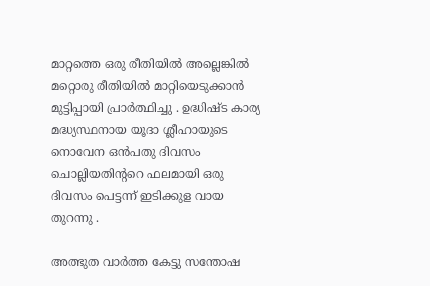മാറ്റത്തെ ഒരു രീതിയിൽ അല്ലെങ്കിൽ മറ്റൊരു രീതിയിൽ മാറ്റിയെടുക്കാൻ  മുട്ടിപ്പായി പ്രാർത്ഥിച്ചു . ഉദ്ധിഷ്ട കാര്യ മദ്ധ്യസ്ഥനായ യൂദാ ശ്ലീഹായുടെ നൊവേന ഒൻപതു ദിവസം ചൊല്ലിയതിന്ററെ ഫലമായി ഒരു ദിവസം പെട്ടന്ന് ഇടിക്കുള വായ തുറന്നു .

അത്ഭുത വാർത്ത കേട്ടു സന്തോഷ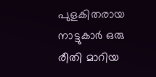പുളകിതരായ നാട്ടുകാർ ഒരു രീതി മാറിയ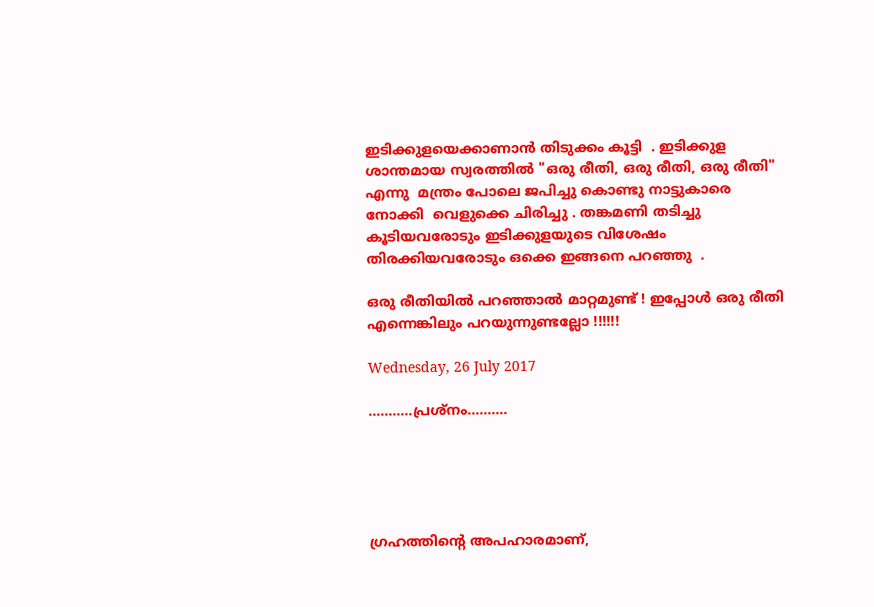ഇടിക്കുളയെക്കാണാൻ തിടുക്കം കൂട്ടി  . ഇടിക്കുള ശാന്തമായ സ്വരത്തിൽ "ഒരു രീതി, ഒരു രീതി, ഒരു രീതി" എന്നു  മന്ത്രം പോലെ ജപിച്ചു കൊണ്ടു നാട്ടുകാരെ നോക്കി  വെളുക്കെ ചിരിച്ചു . തങ്കമണി തടിച്ചു കൂടിയവരോടും ഇടിക്കുളയുടെ വിശേഷം തിരക്കിയവരോടും ഒക്കെ ഇങ്ങനെ പറഞ്ഞു  .

ഒരു രീതിയിൽ പറഞ്ഞാൽ മാറ്റമുണ്ട് ! ഇപ്പോൾ ഒരു രീതി എന്നെങ്കിലും പറയുന്നുണ്ടല്ലോ !!!!!!

Wednesday, 26 July 2017

...........പ്രശ്‌നം..........





ഗ്രഹത്തിന്റെ അപഹാരമാണ്‌,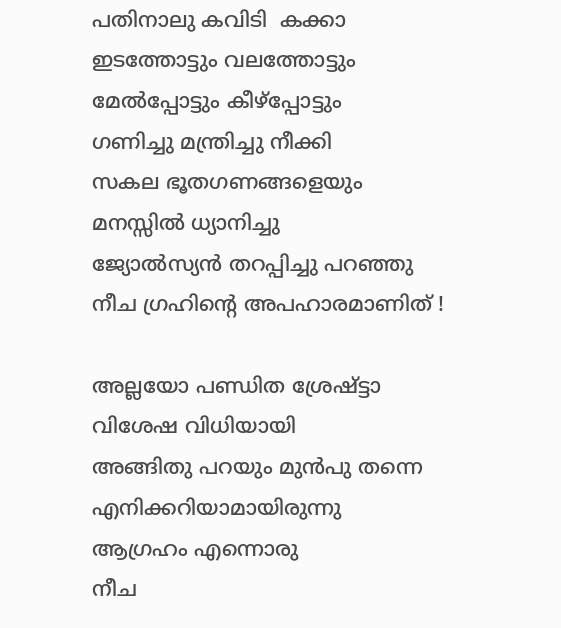പതിനാലു കവിടി  കക്കാ
ഇടത്തോട്ടും വലത്തോട്ടും
മേൽപ്പോട്ടും കീഴ്പ്പോട്ടും
ഗണിച്ചു മന്ത്രിച്ചു നീക്കി
സകല ഭൂതഗണങ്ങളെയും
മനസ്സിൽ ധ്യാനിച്ചു
ജ്യോൽസ്യൻ തറപ്പിച്ചു പറഞ്ഞു
നീച ഗ്രഹിന്റെ അപഹാരമാണിത് !

അല്ലയോ പണ്ഡിത ശ്രേഷ്ട്ടാ
വിശേഷ വിധിയായി
അങ്ങിതു പറയും മുൻപു തന്നെ
എനിക്കറിയാമായിരുന്നു
ആഗ്രഹം എന്നൊരു
നീച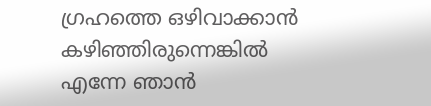ഗ്രഹത്തെ ഒഴിവാക്കാൻ
കഴിഞ്ഞിരുന്നെങ്കിൽ
എന്നേ ഞാൻ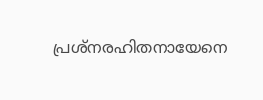പ്രശ്നരഹിതനായേനെ